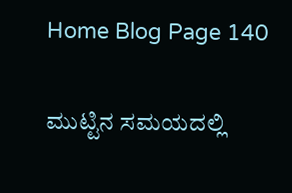Home Blog Page 140

ಮುಟ್ಟಿನ ಸಮಯದಲ್ಲಿ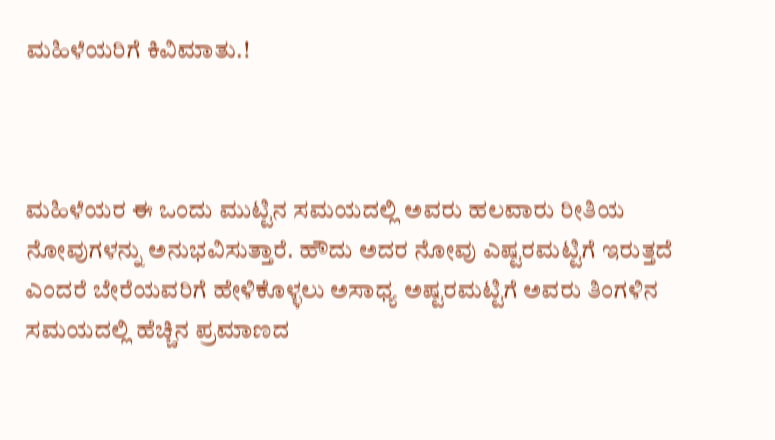ಮಹಿಳೆಯರಿಗೆ ಕಿವಿಮಾತು.!



ಮಹಿಳೆಯರ ಈ ಒಂದು ಮುಟ್ಟಿನ ಸಮಯದಲ್ಲಿ ಅವರು ಹಲವಾರು ರೀತಿಯ ನೋವುಗಳನ್ನು ಅನುಭವಿಸುತ್ತಾರೆ. ಹೌದು ಅದರ ನೋವು ಎಷ್ಟರಮಟ್ಟಿಗೆ ಇರುತ್ತದೆ ಎಂದರೆ ಬೇರೆಯವರಿಗೆ ಹೇಳಿಕೊಳ್ಳಲು ಅಸಾಧ್ಯ ಅಷ್ಟರಮಟ್ಟಿಗೆ ಅವರು ತಿಂಗಳಿನ ಸಮಯದಲ್ಲಿ ಹೆಚ್ಚಿನ ಪ್ರಮಾಣದ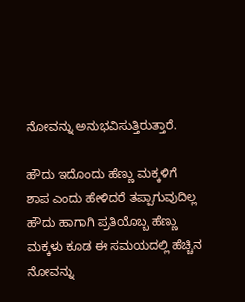ನೋವನ್ನು ಅನುಭವಿಸುತ್ತಿರುತ್ತಾರೆ.

ಹೌದು ಇದೊಂದು ಹೆಣ್ಣು ಮಕ್ಕಳಿಗೆ ಶಾಪ ಎಂದು ಹೇಳಿದರೆ ತಪ್ಪಾಗುವುದಿಲ್ಲ ಹೌದು ಹಾಗಾಗಿ ಪ್ರತಿಯೊಬ್ಬ ಹೆಣ್ಣು ಮಕ್ಕಳು ಕೂಡ ಈ ಸಮಯದಲ್ಲಿ ಹೆಚ್ಚಿನ ನೋವನ್ನು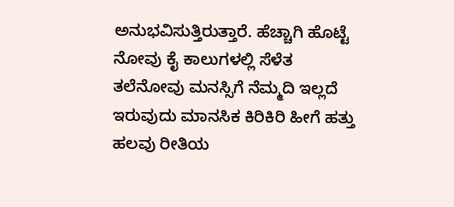ಅನುಭವಿಸುತ್ತಿರುತ್ತಾರೆ. ಹೆಚ್ಚಾಗಿ ಹೊಟ್ಟೆ ನೋವು ಕೈ ಕಾಲುಗಳಲ್ಲಿ ಸೆಳೆತ ತಲೆನೋವು ಮನಸ್ಸಿಗೆ ನೆಮ್ಮದಿ ಇಲ್ಲದೆ ಇರುವುದು ಮಾನಸಿಕ ಕಿರಿಕಿರಿ ಹೀಗೆ ಹತ್ತು ಹಲವು ರೀತಿಯ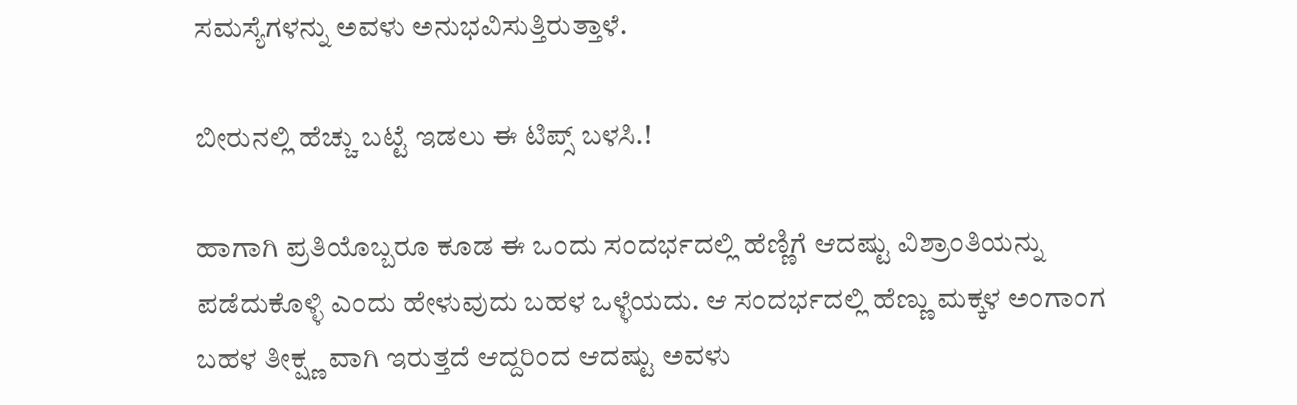ಸಮಸ್ಯೆಗಳನ್ನು ಅವಳು ಅನುಭವಿಸುತ್ತಿರುತ್ತಾಳೆ.

ಬೀರುನಲ್ಲಿ ಹೆಚ್ಚು ಬಟ್ಟೆ ಇಡಲು ಈ ಟಿಪ್ಸ್ ಬಳಸಿ.!

ಹಾಗಾಗಿ ಪ್ರತಿಯೊಬ್ಬರೂ ಕೂಡ ಈ ಒಂದು ಸಂದರ್ಭದಲ್ಲಿ ಹೆಣ್ಣಿಗೆ ಆದಷ್ಟು ವಿಶ್ರಾಂತಿಯನ್ನು ಪಡೆದುಕೊಳ್ಳಿ ಎಂದು ಹೇಳುವುದು ಬಹಳ ಒಳ್ಳೆಯದು. ಆ ಸಂದರ್ಭದಲ್ಲಿ ಹೆಣ್ಣು ಮಕ್ಕಳ ಅಂಗಾಂಗ ಬಹಳ ತೀಕ್ಷ್ಣ ವಾಗಿ ಇರುತ್ತದೆ ಆದ್ದರಿಂದ ಆದಷ್ಟು ಅವಳು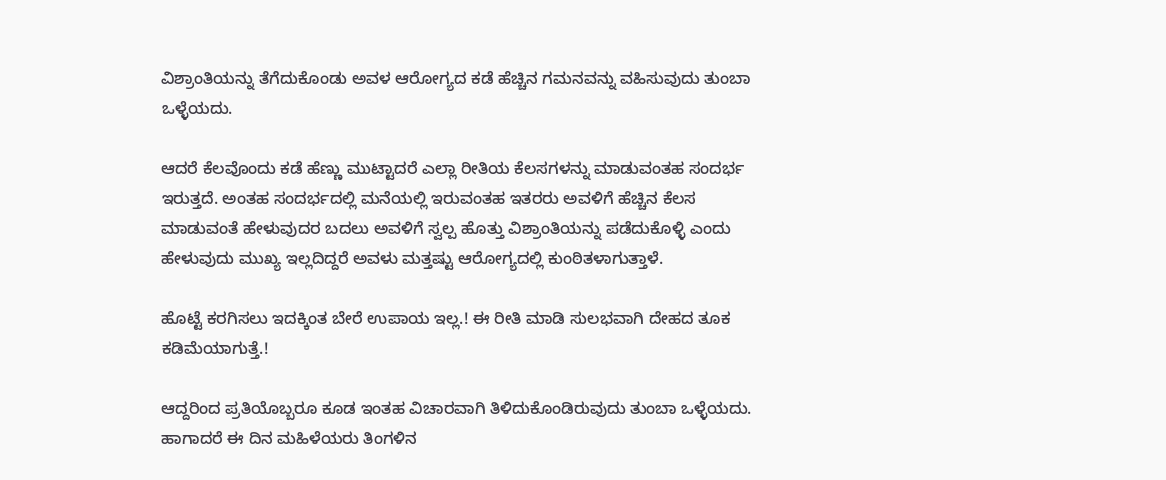ವಿಶ್ರಾಂತಿಯನ್ನು ತೆಗೆದುಕೊಂಡು ಅವಳ ಆರೋಗ್ಯದ ಕಡೆ ಹೆಚ್ಚಿನ ಗಮನವನ್ನು ವಹಿಸುವುದು ತುಂಬಾ ಒಳ್ಳೆಯದು.

ಆದರೆ ಕೆಲವೊಂದು ಕಡೆ ಹೆಣ್ಣು ಮುಟ್ಟಾದರೆ ಎಲ್ಲಾ ರೀತಿಯ ಕೆಲಸಗಳನ್ನು ಮಾಡುವಂತಹ ಸಂದರ್ಭ ಇರುತ್ತದೆ. ಅಂತಹ ಸಂದರ್ಭದಲ್ಲಿ ಮನೆಯಲ್ಲಿ ಇರುವಂತಹ ಇತರರು ಅವಳಿಗೆ ಹೆಚ್ಚಿನ ಕೆಲಸ ಮಾಡುವಂತೆ ಹೇಳುವುದರ ಬದಲು ಅವಳಿಗೆ ಸ್ವಲ್ಪ ಹೊತ್ತು ವಿಶ್ರಾಂತಿಯನ್ನು ಪಡೆದುಕೊಳ್ಳಿ ಎಂದು ಹೇಳುವುದು ಮುಖ್ಯ ಇಲ್ಲದಿದ್ದರೆ ಅವಳು ಮತ್ತಷ್ಟು ಆರೋಗ್ಯದಲ್ಲಿ ಕುಂಠಿತಳಾಗುತ್ತಾಳೆ.

ಹೊಟ್ಟೆ ಕರಗಿಸಲು ಇದಕ್ಕಿಂತ ಬೇರೆ ಉಪಾಯ ಇಲ್ಲ.! ಈ ರೀತಿ ಮಾಡಿ ಸುಲಭವಾಗಿ ದೇಹದ ತೂಕ ಕಡಿಮೆಯಾಗುತ್ತೆ.!

ಆದ್ದರಿಂದ ಪ್ರತಿಯೊಬ್ಬರೂ ಕೂಡ ಇಂತಹ ವಿಚಾರವಾಗಿ ತಿಳಿದುಕೊಂಡಿರುವುದು ತುಂಬಾ ಒಳ್ಳೆಯದು. ಹಾಗಾದರೆ ಈ ದಿನ ಮಹಿಳೆಯರು ತಿಂಗಳಿನ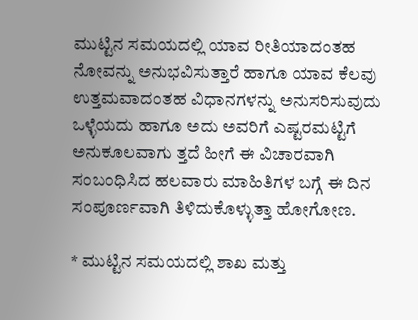ಮುಟ್ಟಿನ ಸಮಯದಲ್ಲಿ ಯಾವ ರೀತಿಯಾದಂತಹ ನೋವನ್ನು ಅನುಭವಿಸುತ್ತಾರೆ ಹಾಗೂ ಯಾವ ಕೆಲವು ಉತ್ತಮವಾದಂತಹ ವಿಧಾನಗಳನ್ನು ಅನುಸರಿಸುವುದು ಒಳ್ಳೆಯದು ಹಾಗೂ ಅದು ಅವರಿಗೆ ಎಷ್ಟರಮಟ್ಟಿಗೆ ಅನುಕೂಲವಾಗು ತ್ತದೆ ಹೀಗೆ ಈ ವಿಚಾರವಾಗಿ ಸಂಬಂಧಿಸಿದ ಹಲವಾರು ಮಾಹಿತಿಗಳ ಬಗ್ಗೆ ಈ ದಿನ ಸಂಪೂರ್ಣವಾಗಿ ತಿಳಿದುಕೊಳ್ಳುತ್ತಾ ಹೋಗೋಣ.

* ಮುಟ್ಟಿನ ಸಮಯದಲ್ಲಿ ಶಾಖ ಮತ್ತು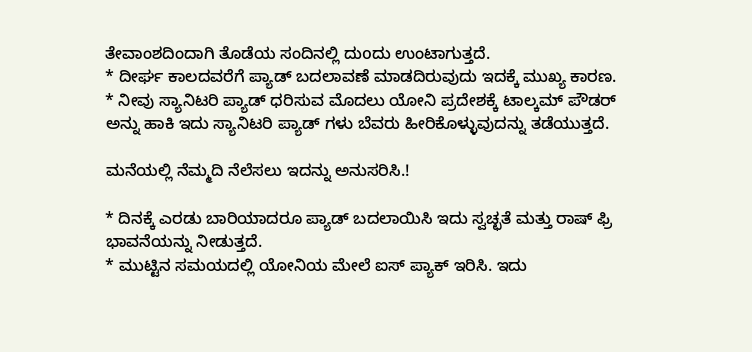ತೇವಾಂಶದಿಂದಾಗಿ ತೊಡೆಯ ಸಂದಿನಲ್ಲಿ ದುoದು ಉಂಟಾಗುತ್ತದೆ.
* ದೀರ್ಘ ಕಾಲದವರೆಗೆ ಪ್ಯಾಡ್ ಬದಲಾವಣೆ ಮಾಡದಿರುವುದು ಇದಕ್ಕೆ ಮುಖ್ಯ ಕಾರಣ.
* ನೀವು ಸ್ಯಾನಿಟರಿ ಪ್ಯಾಡ್ ಧರಿಸುವ ಮೊದಲು ಯೋನಿ ಪ್ರದೇಶಕ್ಕೆ ಟಾಲ್ಕಮ್ ಪೌಡರ್ ಅನ್ನು ಹಾಕಿ ಇದು ಸ್ಯಾನಿಟರಿ ಪ್ಯಾಡ್ ಗಳು ಬೆವರು ಹೀರಿಕೊಳ್ಳುವುದನ್ನು ತಡೆಯುತ್ತದೆ.

ಮನೆಯಲ್ಲಿ ನೆಮ್ಮದಿ ನೆಲೆಸಲು ಇದನ್ನು ಅನುಸರಿಸಿ.!

* ದಿನಕ್ಕೆ ಎರಡು ಬಾರಿಯಾದರೂ ಪ್ಯಾಡ್ ಬದಲಾಯಿಸಿ ಇದು ಸ್ವಚ್ಛತೆ ಮತ್ತು ರಾಷ್ ಫ್ರಿ ಭಾವನೆಯನ್ನು ನೀಡುತ್ತದೆ.
* ಮುಟ್ಟಿನ ಸಮಯದಲ್ಲಿ ಯೋನಿಯ ಮೇಲೆ ಐಸ್ ಪ್ಯಾಕ್ ಇರಿಸಿ. ಇದು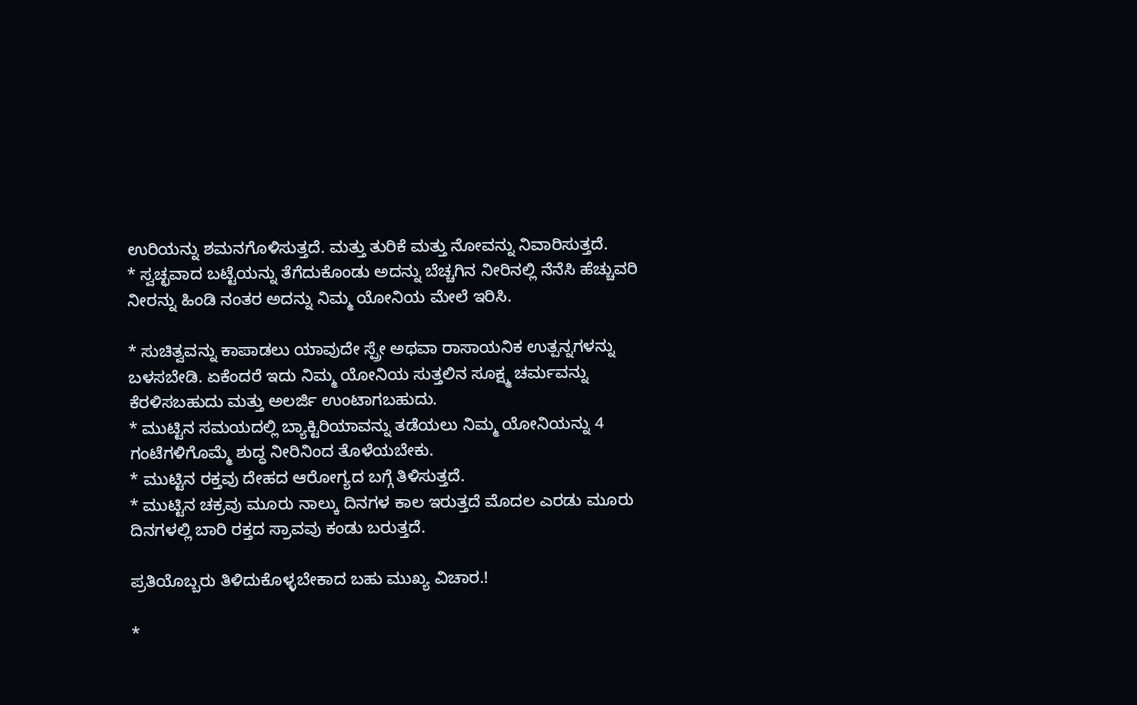ಉರಿಯನ್ನು ಶಮನಗೊಳಿಸುತ್ತದೆ. ಮತ್ತು ತುರಿಕೆ ಮತ್ತು ನೋವನ್ನು ನಿವಾರಿಸುತ್ತದೆ.
* ಸ್ವಚ್ಛವಾದ ಬಟ್ಟೆಯನ್ನು ತೆಗೆದುಕೊಂಡು ಅದನ್ನು ಬೆಚ್ಚಗಿನ ನೀರಿನಲ್ಲಿ ನೆನೆಸಿ ಹೆಚ್ಚುವರಿ ನೀರನ್ನು ಹಿಂಡಿ ನಂತರ ಅದನ್ನು ನಿಮ್ಮ ಯೋನಿಯ ಮೇಲೆ ಇರಿಸಿ.

* ಸುಚಿತ್ವವನ್ನು ಕಾಪಾಡಲು ಯಾವುದೇ ಸ್ಪ್ರೇ ಅಥವಾ ರಾಸಾಯನಿಕ ಉತ್ಪನ್ನಗಳನ್ನು ಬಳಸಬೇಡಿ. ಏಕೆಂದರೆ ಇದು ನಿಮ್ಮ ಯೋನಿಯ ಸುತ್ತಲಿನ ಸೂಕ್ಷ್ಮ ಚರ್ಮವನ್ನು ಕೆರಳಿಸಬಹುದು ಮತ್ತು ಅಲರ್ಜಿ ಉಂಟಾಗಬಹುದು.
* ಮುಟ್ಟಿನ ಸಮಯದಲ್ಲಿ ಬ್ಯಾಕ್ಟಿರಿಯಾವನ್ನು ತಡೆಯಲು ನಿಮ್ಮ ಯೋನಿಯನ್ನು 4 ಗಂಟೆಗಳಿಗೊಮ್ಮೆ ಶುದ್ಧ ನೀರಿನಿಂದ ತೊಳೆಯಬೇಕು.
* ಮುಟ್ಟಿನ ರಕ್ತವು ದೇಹದ ಆರೋಗ್ಯದ ಬಗ್ಗೆ ತಿಳಿಸುತ್ತದೆ.
* ಮುಟ್ಟಿನ ಚಕ್ರವು ಮೂರು ನಾಲ್ಕು ದಿನಗಳ ಕಾಲ ಇರುತ್ತದೆ ಮೊದಲ ಎರಡು ಮೂರು ದಿನಗಳಲ್ಲಿ ಬಾರಿ ರಕ್ತದ ಸ್ರಾವವು ಕಂಡು ಬರುತ್ತದೆ.

ಪ್ರತಿಯೊಬ್ಬರು ತಿಳಿದುಕೊಳ್ಳಬೇಕಾದ ಬಹು ಮುಖ್ಯ ವಿಚಾರ.!

*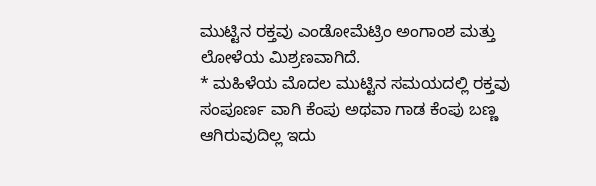ಮುಟ್ಟಿನ ರಕ್ತವು ಎಂಡೋಮೆಟ್ರಿಂ ಅಂಗಾಂಶ ಮತ್ತು ಲೋಳೆಯ ಮಿಶ್ರಣವಾಗಿದೆ.
* ಮಹಿಳೆಯ ಮೊದಲ ಮುಟ್ಟಿನ ಸಮಯದಲ್ಲಿ ರಕ್ತವು ಸಂಪೂರ್ಣ ವಾಗಿ ಕೆಂಪು ಅಥವಾ ಗಾಡ ಕೆಂಪು ಬಣ್ಣ ಆಗಿರುವುದಿಲ್ಲ ಇದು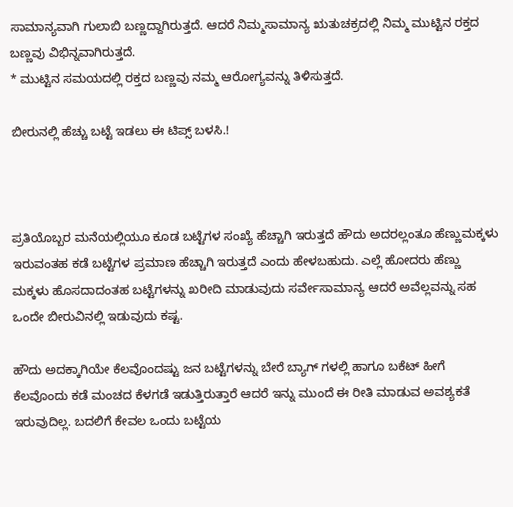ಸಾಮಾನ್ಯವಾಗಿ ಗುಲಾಬಿ ಬಣ್ಣದ್ದಾಗಿರುತ್ತದೆ. ಆದರೆ ನಿಮ್ಮಸಾಮಾನ್ಯ ಋತುಚಕ್ರದಲ್ಲಿ ನಿಮ್ಮ ಮುಟ್ಟಿನ ರಕ್ತದ ಬಣ್ಣವು ವಿಭಿನ್ನವಾಗಿರುತ್ತದೆ.
* ಮುಟ್ಟಿನ ಸಮಯದಲ್ಲಿ ರಕ್ತದ ಬಣ್ಣವು ನಮ್ಮ ಆರೋಗ್ಯವನ್ನು ತಿಳಿಸುತ್ತದೆ.

ಬೀರುನಲ್ಲಿ ಹೆಚ್ಚು ಬಟ್ಟೆ ಇಡಲು ಈ ಟಿಪ್ಸ್ ಬಳಸಿ.!



ಪ್ರತಿಯೊಬ್ಬರ ಮನೆಯಲ್ಲಿಯೂ ಕೂಡ ಬಟ್ಟೆಗಳ ಸಂಖ್ಯೆ ಹೆಚ್ಚಾಗಿ ಇರುತ್ತದೆ ಹೌದು ಅದರಲ್ಲಂತೂ ಹೆಣ್ಣುಮಕ್ಕಳು ಇರುವಂತಹ ಕಡೆ ಬಟ್ಟೆಗಳ ಪ್ರಮಾಣ ಹೆಚ್ಚಾಗಿ ಇರುತ್ತದೆ ಎಂದು ಹೇಳಬಹುದು. ಎಲ್ಲೆ ಹೋದರು ಹೆಣ್ಣು ಮಕ್ಕಳು ಹೊಸದಾದಂತಹ ಬಟ್ಟೆಗಳನ್ನು ಖರೀದಿ ಮಾಡುವುದು ಸರ್ವೇಸಾಮಾನ್ಯ ಆದರೆ ಅವೆಲ್ಲವನ್ನು ಸಹ ಒಂದೇ ಬೀರುವಿನಲ್ಲಿ ಇಡುವುದು ಕಷ್ಟ.

ಹೌದು ಅದಕ್ಕಾಗಿಯೇ ಕೆಲವೊಂದಷ್ಟು ಜನ ಬಟ್ಟೆಗಳನ್ನು ಬೇರೆ ಬ್ಯಾಗ್ ಗಳಲ್ಲಿ ಹಾಗೂ ಬಕೆಟ್ ಹೀಗೆ ಕೆಲವೊಂದು ಕಡೆ ಮಂಚದ ಕೆಳಗಡೆ ಇಡುತ್ತಿರುತ್ತಾರೆ ಆದರೆ ಇನ್ನು ಮುಂದೆ ಈ ರೀತಿ ಮಾಡುವ ಅವಶ್ಯಕತೆ ಇರುವುದಿಲ್ಲ. ಬದಲಿಗೆ ಕೇವಲ ಒಂದು ಬಟ್ಟೆಯ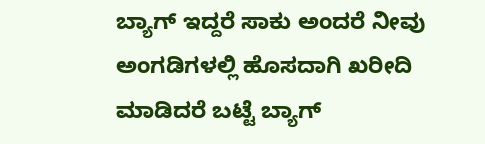ಬ್ಯಾಗ್ ಇದ್ದರೆ ಸಾಕು ಅಂದರೆ ನೀವು ಅಂಗಡಿಗಳಲ್ಲಿ ಹೊಸದಾಗಿ ಖರೀದಿ ಮಾಡಿದರೆ ಬಟ್ಟೆ ಬ್ಯಾಗ್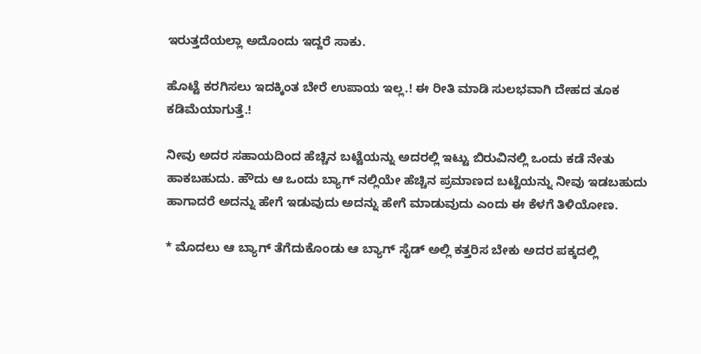ಇರುತ್ತದೆಯಲ್ಲಾ ಅದೊಂದು ಇದ್ದರೆ ಸಾಕು.

ಹೊಟ್ಟೆ ಕರಗಿಸಲು ಇದಕ್ಕಿಂತ ಬೇರೆ ಉಪಾಯ ಇಲ್ಲ.! ಈ ರೀತಿ ಮಾಡಿ ಸುಲಭವಾಗಿ ದೇಹದ ತೂಕ ಕಡಿಮೆಯಾಗುತ್ತೆ.!

ನೀವು ಅದರ ಸಹಾಯದಿಂದ ಹೆಚ್ಚಿನ ಬಟ್ಟೆಯನ್ನು ಅದರಲ್ಲಿ ಇಟ್ಟು ಬಿರುವಿನಲ್ಲಿ ಒಂದು ಕಡೆ ನೇತು ಹಾಕಬಹುದು. ಹೌದು ಆ ಒಂದು ಬ್ಯಾಗ್ ನಲ್ಲಿಯೇ ಹೆಚ್ಚಿನ ಪ್ರಮಾಣದ ಬಟ್ಟೆಯನ್ನು ನೀವು ಇಡಬಹುದು ಹಾಗಾದರೆ ಅದನ್ನು ಹೇಗೆ ಇಡುವುದು ಅದನ್ನು ಹೇಗೆ ಮಾಡುವುದು ಎಂದು ಈ ಕೆಳಗೆ ತಿಳಿಯೋಣ.

* ಮೊದಲು ಆ ಬ್ಯಾಗ್ ತೆಗೆದುಕೊಂಡು ಆ ಬ್ಯಾಗ್ ಸೈಡ್ ಅಲ್ಲಿ ಕತ್ತರಿಸ ಬೇಕು ಅದರ ಪಕ್ಕದಲ್ಲಿ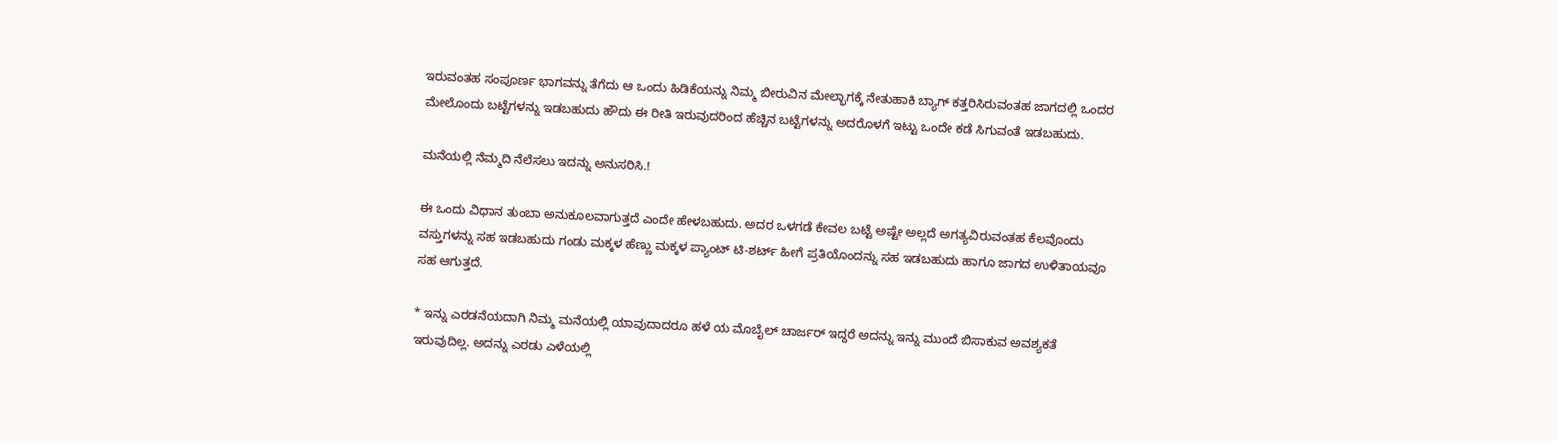ಇರುವಂತಹ ಸಂಪೂರ್ಣ ಭಾಗವನ್ನು ತೆಗೆದು ಆ ಒಂದು ಹಿಡಿಕೆಯನ್ನು ನಿಮ್ಮ ಬೀರುವಿನ ಮೇಲ್ಭಾಗಕ್ಕೆ ನೇತುಹಾಕಿ ಬ್ಯಾಗ್ ಕತ್ತರಿಸಿರುವಂತಹ ಜಾಗದಲ್ಲಿ ಒಂದರ ಮೇಲೊಂದು ಬಟ್ಟೆಗಳನ್ನು ಇಡಬಹುದು ಹೌದು ಈ ರೀತಿ ಇರುವುದರಿಂದ ಹೆಚ್ಚಿನ ಬಟ್ಟೆಗಳನ್ನು ಅದರೊಳಗೆ ಇಟ್ಟು ಒಂದೇ ಕಡೆ ಸಿಗುವಂತೆ ಇಡಬಹುದು.

ಮನೆಯಲ್ಲಿ ನೆಮ್ಮದಿ ನೆಲೆಸಲು ಇದನ್ನು ಅನುಸರಿಸಿ.!

ಈ ಒಂದು ವಿಧಾನ ತುಂಬಾ ಅನುಕೂಲವಾಗುತ್ತದೆ ಎಂದೇ ಹೇಳಬಹುದು. ಅದರ ಒಳಗಡೆ ಕೇವಲ ಬಟ್ಟೆ ಅಷ್ಟೇ ಅಲ್ಲದೆ ಅಗತ್ಯವಿರುವಂತಹ ಕೆಲವೊಂದು ವಸ್ತುಗಳನ್ನು ಸಹ ಇಡಬಹುದು ಗಂಡು ಮಕ್ಕಳ ಹೆಣ್ಣು ಮಕ್ಕಳ ಪ್ಯಾಂಟ್ ಟಿ-ಶರ್ಟ್ ಹೀಗೆ ಪ್ರತಿಯೊಂದನ್ನು ಸಹ ಇಡಬಹುದು ಹಾಗೂ ಜಾಗದ ಉಳಿತಾಯವೂ ಸಹ ಆಗುತ್ತದೆ.

* ಇನ್ನು ಎರಡನೆಯದಾಗಿ ನಿಮ್ಮ ಮನೆಯಲ್ಲಿ ಯಾವುದಾದರೂ ಹಳೆ ಯ ಮೊಬೈಲ್ ಚಾರ್ಜರ್ ಇದ್ದರೆ ಅದನ್ನು ಇನ್ನು ಮುಂದೆ ಬಿಸಾಕುವ ಅವಶ್ಯಕತೆ ಇರುವುದಿಲ್ಲ. ಅದನ್ನು ಎರಡು ಎಳೆಯಲ್ಲಿ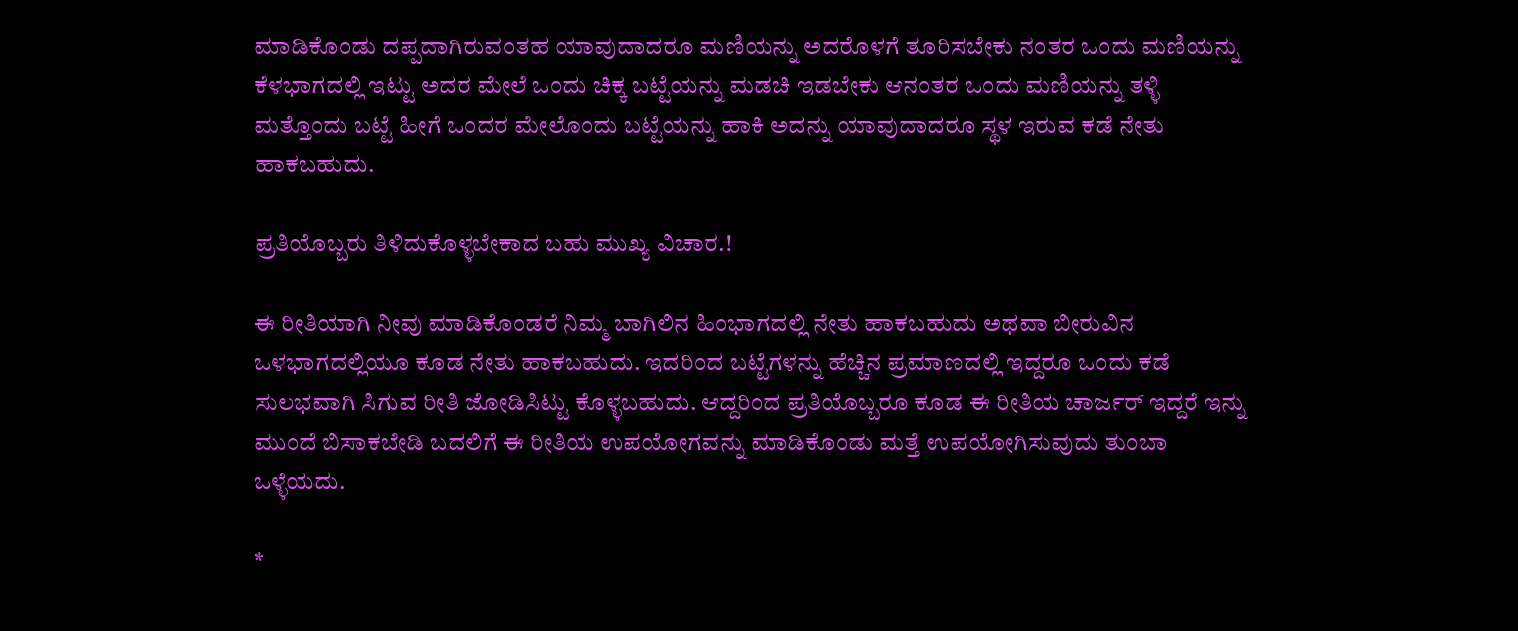ಮಾಡಿಕೊಂಡು ದಪ್ಪದಾಗಿರುವಂತಹ ಯಾವುದಾದರೂ ಮಣಿಯನ್ನು ಅದರೊಳಗೆ ತೂರಿಸಬೇಕು ನಂತರ ಒಂದು ಮಣಿಯನ್ನು ಕೆಳಭಾಗದಲ್ಲಿ ಇಟ್ಟು ಅದರ ಮೇಲೆ ಒಂದು ಚಿಕ್ಕ ಬಟ್ಟೆಯನ್ನು ಮಡಚಿ ಇಡಬೇಕು ಆನಂತರ ಒಂದು ಮಣಿಯನ್ನು ತಳ್ಳಿ ಮತ್ತೊಂದು ಬಟ್ಟೆ ಹೀಗೆ ಒಂದರ ಮೇಲೊಂದು ಬಟ್ಟೆಯನ್ನು ಹಾಕಿ ಅದನ್ನು ಯಾವುದಾದರೂ ಸ್ಥಳ ಇರುವ ಕಡೆ ನೇತು ಹಾಕಬಹುದು.

ಪ್ರತಿಯೊಬ್ಬರು ತಿಳಿದುಕೊಳ್ಳಬೇಕಾದ ಬಹು ಮುಖ್ಯ ವಿಚಾರ.!

ಈ ರೀತಿಯಾಗಿ ನೀವು ಮಾಡಿಕೊಂಡರೆ ನಿಮ್ಮ ಬಾಗಿಲಿನ ಹಿಂಭಾಗದಲ್ಲಿ ನೇತು ಹಾಕಬಹುದು ಅಥವಾ ಬೀರುವಿನ ಒಳಭಾಗದಲ್ಲಿಯೂ ಕೂಡ ನೇತು ಹಾಕಬಹುದು. ಇದರಿಂದ ಬಟ್ಟೆಗಳನ್ನು ಹೆಚ್ಚಿನ ಪ್ರಮಾಣದಲ್ಲಿ ಇದ್ದರೂ ಒಂದು ಕಡೆ ಸುಲಭವಾಗಿ ಸಿಗುವ ರೀತಿ ಜೋಡಿಸಿಟ್ಟು ಕೊಳ್ಳಬಹುದು. ಆದ್ದರಿಂದ ಪ್ರತಿಯೊಬ್ಬರೂ ಕೂಡ ಈ ರೀತಿಯ ಚಾರ್ಜರ್ ಇದ್ದರೆ ಇನ್ನು ಮುಂದೆ ಬಿಸಾಕಬೇಡಿ ಬದಲಿಗೆ ಈ ರೀತಿಯ ಉಪಯೋಗವನ್ನು ಮಾಡಿಕೊಂಡು ಮತ್ತೆ ಉಪಯೋಗಿಸುವುದು ತುಂಬಾ ಒಳ್ಳೆಯದು.

*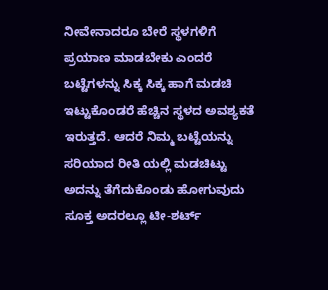ನೀವೇನಾದರೂ ಬೇರೆ ಸ್ಥಳಗಳಿಗೆ ಪ್ರಯಾಣ ಮಾಡಬೇಕು ಎಂದರೆ ಬಟ್ಟೆಗಳನ್ನು ಸಿಕ್ಕ ಸಿಕ್ಕ ಹಾಗೆ ಮಡಚಿ ಇಟ್ಟುಕೊಂಡರೆ ಹೆಚ್ಚಿನ ಸ್ಥಳದ ಅವಶ್ಯಕತೆ ಇರುತ್ತದೆ. ಆದರೆ ನಿಮ್ಮ ಬಟ್ಟೆಯನ್ನು ಸರಿಯಾದ ರೀತಿ ಯಲ್ಲಿ ಮಡಚಿಟ್ಟು ಅದನ್ನು ತೆಗೆದುಕೊಂಡು ಹೋಗುವುದು ಸೂಕ್ತ ಅದರಲ್ಲೂ ಟೀ-ಶರ್ಟ್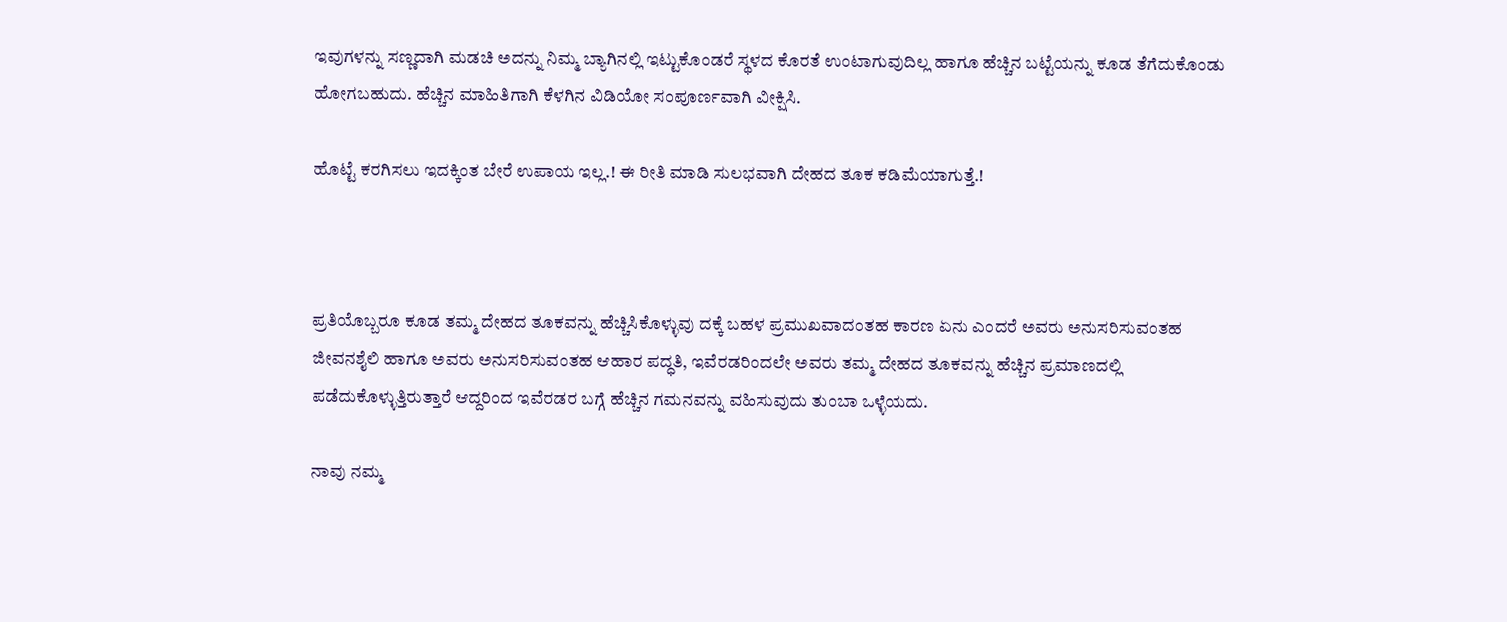ಇವುಗಳನ್ನು ಸಣ್ಣದಾಗಿ ಮಡಚಿ ಅದನ್ನು ನಿಮ್ಮ ಬ್ಯಾಗಿನಲ್ಲಿ ಇಟ್ಟುಕೊಂಡರೆ ಸ್ಥಳದ ಕೊರತೆ ಉಂಟಾಗುವುದಿಲ್ಲ ಹಾಗೂ ಹೆಚ್ಚಿನ ಬಟ್ಟೆಯನ್ನು ಕೂಡ ತೆಗೆದುಕೊಂಡು ಹೋಗಬಹುದು. ಹೆಚ್ಚಿನ ಮಾಹಿತಿಗಾಗಿ ಕೆಳಗಿನ ವಿಡಿಯೋ ಸಂಪೂರ್ಣವಾಗಿ ವೀಕ್ಷಿಸಿ.

ಹೊಟ್ಟೆ ಕರಗಿಸಲು ಇದಕ್ಕಿಂತ ಬೇರೆ ಉಪಾಯ ಇಲ್ಲ.! ಈ ರೀತಿ ಮಾಡಿ ಸುಲಭವಾಗಿ ದೇಹದ ತೂಕ ಕಡಿಮೆಯಾಗುತ್ತೆ.!



ಪ್ರತಿಯೊಬ್ಬರೂ ಕೂಡ ತಮ್ಮ ದೇಹದ ತೂಕವನ್ನು ಹೆಚ್ಚಿಸಿಕೊಳ್ಳುವು ದಕ್ಕೆ ಬಹಳ ಪ್ರಮುಖವಾದಂತಹ ಕಾರಣ ಏನು ಎಂದರೆ ಅವರು ಅನುಸರಿಸುವಂತಹ ಜೀವನಶೈಲಿ ಹಾಗೂ ಅವರು ಅನುಸರಿಸುವಂತಹ ಆಹಾರ ಪದ್ಧತಿ, ಇವೆರಡರಿಂದಲೇ ಅವರು ತಮ್ಮ ದೇಹದ ತೂಕವನ್ನು ಹೆಚ್ಚಿನ ಪ್ರಮಾಣದಲ್ಲಿ ಪಡೆದುಕೊಳ್ಳುತ್ತಿರುತ್ತಾರೆ ಆದ್ದರಿಂದ ಇವೆರಡರ ಬಗ್ಗೆ ಹೆಚ್ಚಿನ ಗಮನವನ್ನು ವಹಿಸುವುದು ತುಂಬಾ ಒಳ್ಳೆಯದು.

ನಾವು ನಮ್ಮ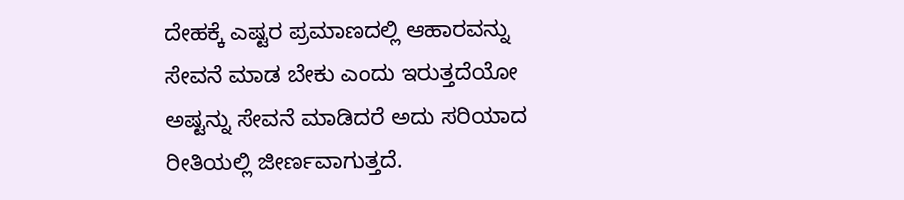ದೇಹಕ್ಕೆ ಎಷ್ಟರ ಪ್ರಮಾಣದಲ್ಲಿ ಆಹಾರವನ್ನು ಸೇವನೆ ಮಾಡ ಬೇಕು ಎಂದು ಇರುತ್ತದೆಯೋ ಅಷ್ಟನ್ನು ಸೇವನೆ ಮಾಡಿದರೆ ಅದು ಸರಿಯಾದ ರೀತಿಯಲ್ಲಿ ಜೀರ್ಣವಾಗುತ್ತದೆ.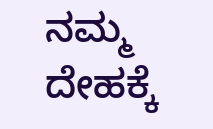ನಮ್ಮ ದೇಹಕ್ಕೆ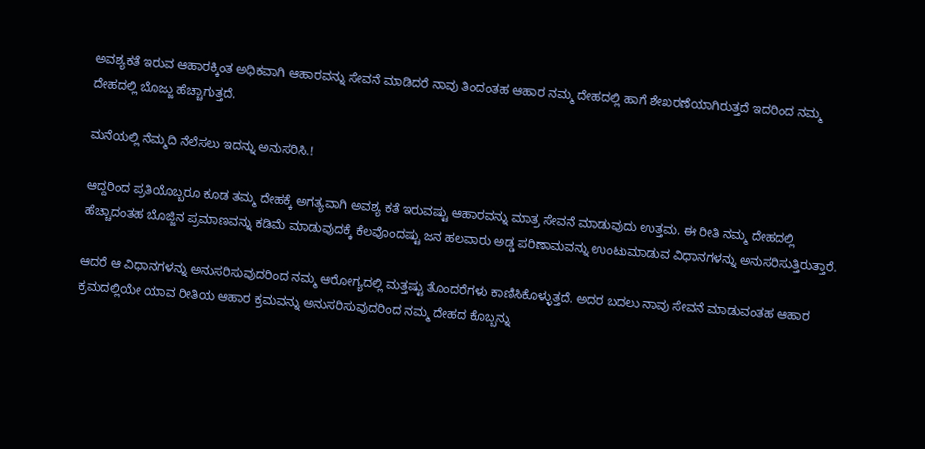ಅವಶ್ಯಕತೆ ಇರುವ ಆಹಾರಕ್ಕಿಂತ ಅಧಿಕವಾಗಿ ಆಹಾರವನ್ನು ಸೇವನೆ ಮಾಡಿದರೆ ನಾವು ತಿಂದಂತಹ ಆಹಾರ ನಮ್ಮ ದೇಹದಲ್ಲಿ ಹಾಗೆ ಶೇಖರಣೆಯಾಗಿರುತ್ತದೆ ಇದರಿಂದ ನಮ್ಮ ದೇಹದಲ್ಲಿ ಬೊಜ್ಜು ಹೆಚ್ಚಾಗುತ್ತದೆ.

ಮನೆಯಲ್ಲಿ ನೆಮ್ಮದಿ ನೆಲೆಸಲು ಇದನ್ನು ಅನುಸರಿಸಿ.!

ಆದ್ದರಿಂದ ಪ್ರತಿಯೊಬ್ಬರೂ ಕೂಡ ತಮ್ಮ ದೇಹಕ್ಕೆ ಅಗತ್ಯವಾಗಿ ಅವಶ್ಯ ಕತೆ ಇರುವಷ್ಟು ಆಹಾರವನ್ನು ಮಾತ್ರ ಸೇವನೆ ಮಾಡುವುದು ಉತ್ತಮ. ಈ ರೀತಿ ನಮ್ಮ ದೇಹದಲ್ಲಿ ಹೆಚ್ಚಾದಂತಹ ಬೊಜ್ಜಿನ ಪ್ರಮಾಣವನ್ನು ಕಡಿಮೆ ಮಾಡುವುದಕ್ಕೆ ಕೆಲವೊಂದಷ್ಟು ಜನ ಹಲವಾರು ಅಡ್ಡ ಪರಿಣಾಮವನ್ನು ಉಂಟುಮಾಡುವ ವಿಧಾನಗಳನ್ನು ಅನುಸರಿಸುತ್ತಿರುತ್ತಾರೆ.

ಆದರೆ ಆ ವಿಧಾನಗಳನ್ನು ಅನುಸರಿಸುವುದರಿಂದ ನಮ್ಮ ಆರೋಗ್ಯದಲ್ಲಿ ಮತ್ತಷ್ಟು ತೊಂದರೆಗಳು ಕಾಣಿಸಿಕೊಳ್ಳುತ್ತದೆ. ಅದರ ಬದಲು ನಾವು ಸೇವನೆ ಮಾಡುವಂತಹ ಆಹಾರ ಕ್ರಮದಲ್ಲಿಯೇ ಯಾವ ರೀತಿಯ ಆಹಾರ ಕ್ರಮವನ್ನು ಅನುಸರಿಸುವುದರಿಂದ ನಮ್ಮ ದೇಹದ ಕೊಬ್ಬನ್ನು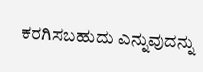ಕರಗಿಸಬಹುದು ಎನ್ನುವುದನ್ನು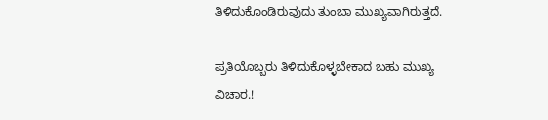ತಿಳಿದುಕೊಂಡಿರುವುದು ತುಂಬಾ ಮುಖ್ಯವಾಗಿರುತ್ತದೆ.

ಪ್ರತಿಯೊಬ್ಬರು ತಿಳಿದುಕೊಳ್ಳಬೇಕಾದ ಬಹು ಮುಖ್ಯ ವಿಚಾರ.!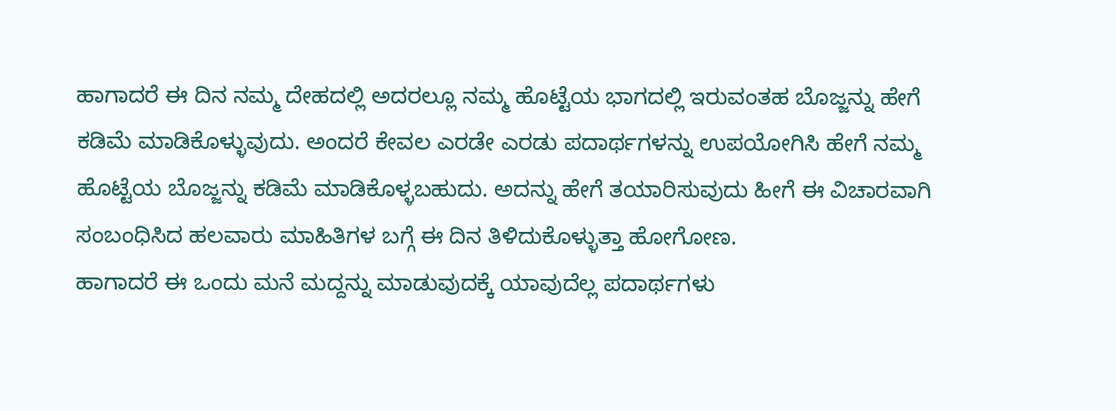ಹಾಗಾದರೆ ಈ ದಿನ ನಮ್ಮ ದೇಹದಲ್ಲಿ ಅದರಲ್ಲೂ ನಮ್ಮ ಹೊಟ್ಟೆಯ ಭಾಗದಲ್ಲಿ ಇರುವಂತಹ ಬೊಜ್ಜನ್ನು ಹೇಗೆ ಕಡಿಮೆ ಮಾಡಿಕೊಳ್ಳುವುದು. ಅಂದರೆ ಕೇವಲ ಎರಡೇ ಎರಡು ಪದಾರ್ಥಗಳನ್ನು ಉಪಯೋಗಿಸಿ ಹೇಗೆ ನಮ್ಮ ಹೊಟ್ಟೆಯ ಬೊಜ್ಜನ್ನು ಕಡಿಮೆ ಮಾಡಿಕೊಳ್ಳಬಹುದು. ಅದನ್ನು ಹೇಗೆ ತಯಾರಿಸುವುದು ಹೀಗೆ ಈ ವಿಚಾರವಾಗಿ ಸಂಬಂಧಿಸಿದ ಹಲವಾರು ಮಾಹಿತಿಗಳ ಬಗ್ಗೆ ಈ ದಿನ ತಿಳಿದುಕೊಳ್ಳುತ್ತಾ ಹೋಗೋಣ.
ಹಾಗಾದರೆ ಈ ಒಂದು ಮನೆ ಮದ್ದನ್ನು ಮಾಡುವುದಕ್ಕೆ ಯಾವುದೆಲ್ಲ ಪದಾರ್ಥಗಳು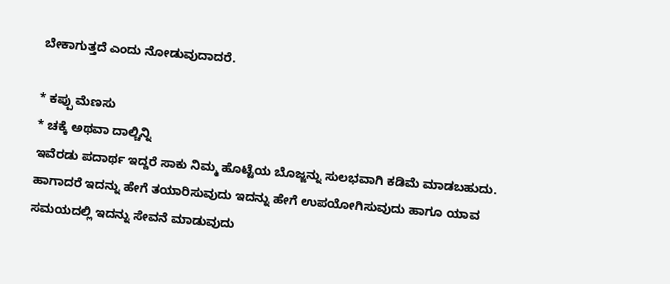ಬೇಕಾಗುತ್ತದೆ ಎಂದು ನೋಡುವುದಾದರೆ.

* ಕಪ್ಪು ಮೆಣಸು
* ಚಕ್ಕೆ ಅಥವಾ ದಾಲ್ಚಿನ್ನಿ
ಇವೆರಡು ಪದಾರ್ಥ ಇದ್ದರೆ ಸಾಕು ನಿಮ್ಮ ಹೊಟ್ಟೆಯ ಬೊಜ್ಜನ್ನು ಸುಲಭವಾಗಿ ಕಡಿಮೆ ಮಾಡಬಹುದು. ಹಾಗಾದರೆ ಇದನ್ನು ಹೇಗೆ ತಯಾರಿಸುವುದು ಇದನ್ನು ಹೇಗೆ ಉಪಯೋಗಿಸುವುದು ಹಾಗೂ ಯಾವ ಸಮಯದಲ್ಲಿ ಇದನ್ನು ಸೇವನೆ ಮಾಡುವುದು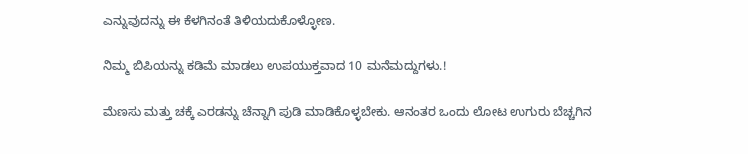ಎನ್ನುವುದನ್ನು ಈ ಕೆಳಗಿನಂತೆ ತಿಳಿಯದುಕೊಳ್ಳೋಣ.

ನಿಮ್ಮ ಬಿಪಿಯನ್ನು ಕಡಿಮೆ ಮಾಡಲು ಉಪಯುಕ್ತವಾದ 10 ಮನೆಮದ್ದುಗಳು.!

ಮೆಣಸು ಮತ್ತು ಚಕ್ಕೆ ಎರಡನ್ನು ಚೆನ್ನಾಗಿ ಪುಡಿ ಮಾಡಿಕೊಳ್ಳಬೇಕು. ಆನಂತರ ಒಂದು ಲೋಟ ಉಗುರು ಬೆಚ್ಚಗಿನ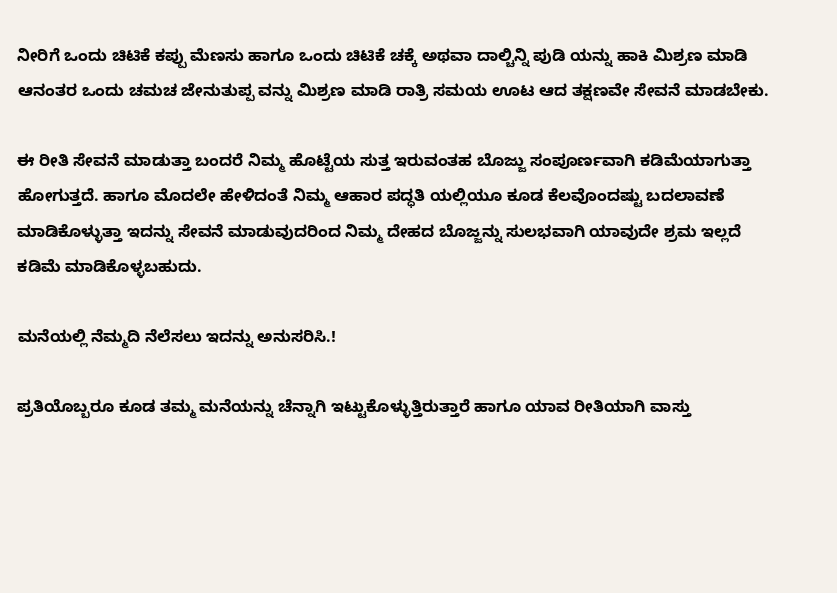ನೀರಿಗೆ ಒಂದು ಚಿಟಿಕೆ ಕಪ್ಪು ಮೆಣಸು ಹಾಗೂ ಒಂದು ಚಿಟಿಕೆ ಚಕ್ಕೆ ಅಥವಾ ದಾಲ್ಚಿನ್ನಿ ಪುಡಿ ಯನ್ನು ಹಾಕಿ ಮಿಶ್ರಣ ಮಾಡಿ ಆನಂತರ ಒಂದು ಚಮಚ ಜೇನುತುಪ್ಪ ವನ್ನು ಮಿಶ್ರಣ ಮಾಡಿ ರಾತ್ರಿ ಸಮಯ ಊಟ ಆದ ತಕ್ಷಣವೇ ಸೇವನೆ ಮಾಡಬೇಕು.

ಈ ರೀತಿ ಸೇವನೆ ಮಾಡುತ್ತಾ ಬಂದರೆ ನಿಮ್ಮ ಹೊಟ್ಟೆಯ ಸುತ್ತ ಇರುವಂತಹ ಬೊಜ್ಜು ಸಂಪೂರ್ಣವಾಗಿ ಕಡಿಮೆಯಾಗುತ್ತಾ ಹೋಗುತ್ತದೆ. ಹಾಗೂ ಮೊದಲೇ ಹೇಳಿದಂತೆ ನಿಮ್ಮ ಆಹಾರ ಪದ್ಧತಿ ಯಲ್ಲಿಯೂ ಕೂಡ ಕೆಲವೊಂದಷ್ಟು ಬದಲಾವಣೆ ಮಾಡಿಕೊಳ್ಳುತ್ತಾ ಇದನ್ನು ಸೇವನೆ ಮಾಡುವುದರಿಂದ ನಿಮ್ಮ ದೇಹದ ಬೊಜ್ಜನ್ನು ಸುಲಭವಾಗಿ ಯಾವುದೇ ಶ್ರಮ ಇಲ್ಲದೆ ಕಡಿಮೆ ಮಾಡಿಕೊಳ್ಳಬಹುದು.

ಮನೆಯಲ್ಲಿ ನೆಮ್ಮದಿ ನೆಲೆಸಲು ಇದನ್ನು ಅನುಸರಿಸಿ.!

ಪ್ರತಿಯೊಬ್ಬರೂ ಕೂಡ ತಮ್ಮ ಮನೆಯನ್ನು ಚೆನ್ನಾಗಿ ಇಟ್ಟುಕೊಳ್ಳುತ್ತಿರುತ್ತಾರೆ ಹಾಗೂ ಯಾವ ರೀತಿಯಾಗಿ ವಾಸ್ತು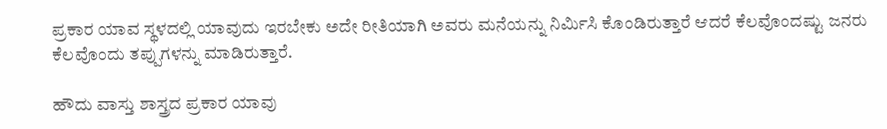ಪ್ರಕಾರ ಯಾವ ಸ್ಥಳದಲ್ಲಿ ಯಾವುದು ಇರಬೇಕು ಅದೇ ರೀತಿಯಾಗಿ ಅವರು ಮನೆಯನ್ನು ನಿರ್ಮಿಸಿ ಕೊಂಡಿರುತ್ತಾರೆ ಆದರೆ ಕೆಲವೊಂದಷ್ಟು ಜನರು ಕೆಲವೊಂದು ತಪ್ಪುಗಳನ್ನು ಮಾಡಿರುತ್ತಾರೆ.

ಹೌದು ವಾಸ್ತು ಶಾಸ್ತ್ರದ ಪ್ರಕಾರ ಯಾವು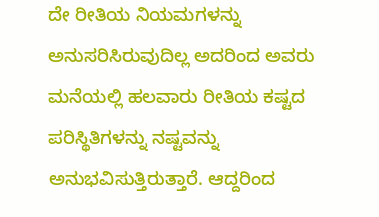ದೇ ರೀತಿಯ ನಿಯಮಗಳನ್ನು ಅನುಸರಿಸಿರುವುದಿಲ್ಲ ಅದರಿಂದ ಅವರು ಮನೆಯಲ್ಲಿ ಹಲವಾರು ರೀತಿಯ ಕಷ್ಟದ ಪರಿಸ್ಥಿತಿಗಳನ್ನು ನಷ್ಟವನ್ನು ಅನುಭವಿಸುತ್ತಿರುತ್ತಾರೆ. ಆದ್ದರಿಂದ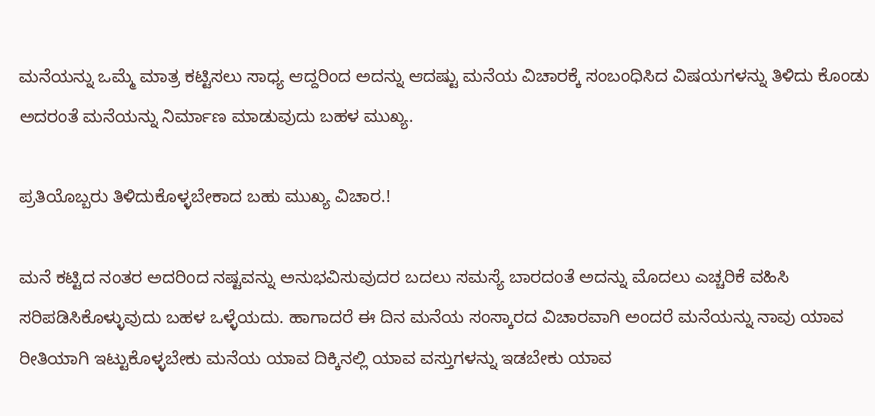ಮನೆಯನ್ನು ಒಮ್ಮೆ ಮಾತ್ರ ಕಟ್ಟಿಸಲು ಸಾಧ್ಯ ಆದ್ದರಿಂದ ಅದನ್ನು ಆದಷ್ಟು ಮನೆಯ ವಿಚಾರಕ್ಕೆ ಸಂಬಂಧಿಸಿದ ವಿಷಯಗಳನ್ನು ತಿಳಿದು ಕೊಂಡು ಅದರಂತೆ ಮನೆಯನ್ನು ನಿರ್ಮಾಣ ಮಾಡುವುದು ಬಹಳ ಮುಖ್ಯ.

ಪ್ರತಿಯೊಬ್ಬರು ತಿಳಿದುಕೊಳ್ಳಬೇಕಾದ ಬಹು ಮುಖ್ಯ ವಿಚಾರ.!

ಮನೆ ಕಟ್ಟಿದ ನಂತರ ಅದರಿಂದ ನಷ್ಟವನ್ನು ಅನುಭವಿಸುವುದರ ಬದಲು ಸಮಸ್ಯೆ ಬಾರದಂತೆ ಅದನ್ನು ಮೊದಲು ಎಚ್ಚರಿಕೆ ವಹಿಸಿ ಸರಿಪಡಿಸಿಕೊಳ್ಳುವುದು ಬಹಳ ಒಳ್ಳೆಯದು. ಹಾಗಾದರೆ ಈ ದಿನ ಮನೆಯ ಸಂಸ್ಕಾರದ ವಿಚಾರವಾಗಿ ಅಂದರೆ ಮನೆಯನ್ನು ನಾವು ಯಾವ ರೀತಿಯಾಗಿ ಇಟ್ಟುಕೊಳ್ಳಬೇಕು ಮನೆಯ ಯಾವ ದಿಕ್ಕಿನಲ್ಲಿ ಯಾವ ವಸ್ತುಗಳನ್ನು ಇಡಬೇಕು ಯಾವ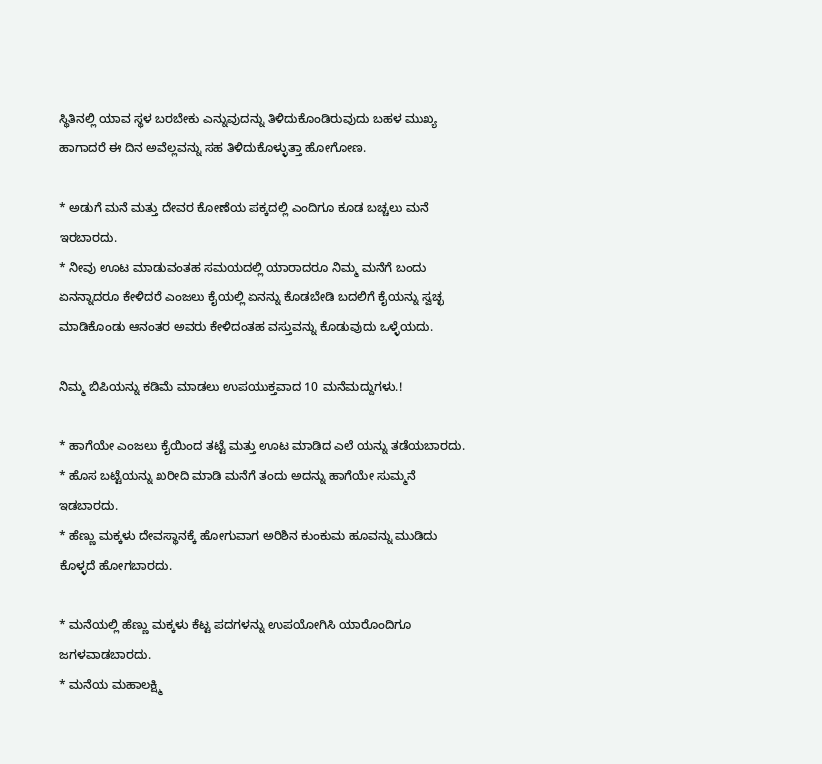ಸ್ಥಿತಿನಲ್ಲಿ ಯಾವ ಸ್ಥಳ ಬರಬೇಕು ಎನ್ನುವುದನ್ನು ತಿಳಿದುಕೊಂಡಿರುವುದು ಬಹಳ ಮುಖ್ಯ ಹಾಗಾದರೆ ಈ ದಿನ ಅವೆಲ್ಲವನ್ನು ಸಹ ತಿಳಿದುಕೊಳ್ಳುತ್ತಾ ಹೋಗೋಣ.

* ಅಡುಗೆ ಮನೆ ಮತ್ತು ದೇವರ ಕೋಣೆಯ ಪಕ್ಕದಲ್ಲಿ ಎಂದಿಗೂ ಕೂಡ ಬಚ್ಚಲು ಮನೆ ಇರಬಾರದು.
* ನೀವು ಊಟ ಮಾಡುವಂತಹ ಸಮಯದಲ್ಲಿ ಯಾರಾದರೂ ನಿಮ್ಮ ಮನೆಗೆ ಬಂದು ಏನನ್ನಾದರೂ ಕೇಳಿದರೆ ಎಂಜಲು ಕೈಯಲ್ಲಿ ಏನನ್ನು ಕೊಡಬೇಡಿ ಬದಲಿಗೆ ಕೈಯನ್ನು ಸ್ವಚ್ಛ ಮಾಡಿಕೊಂಡು ಆನಂತರ ಅವರು ಕೇಳಿದಂತಹ ವಸ್ತುವನ್ನು ಕೊಡುವುದು ಒಳ್ಳೆಯದು.

ನಿಮ್ಮ ಬಿಪಿಯನ್ನು ಕಡಿಮೆ ಮಾಡಲು ಉಪಯುಕ್ತವಾದ 10 ಮನೆಮದ್ದುಗಳು.!

* ಹಾಗೆಯೇ ಎಂಜಲು ಕೈಯಿಂದ ತಟ್ಟೆ ಮತ್ತು ಊಟ ಮಾಡಿದ ಎಲೆ ಯನ್ನು ತಡೆಯಬಾರದು.
* ಹೊಸ ಬಟ್ಟೆಯನ್ನು ಖರೀದಿ ಮಾಡಿ ಮನೆಗೆ ತಂದು ಅದನ್ನು ಹಾಗೆಯೇ ಸುಮ್ಮನೆ ಇಡಬಾರದು.
* ಹೆಣ್ಣು ಮಕ್ಕಳು ದೇವಸ್ಥಾನಕ್ಕೆ ಹೋಗುವಾಗ ಅರಿಶಿನ ಕುಂಕುಮ ಹೂವನ್ನು ಮುಡಿದು ಕೊಳ್ಳದೆ ಹೋಗಬಾರದು.

* ಮನೆಯಲ್ಲಿ ಹೆಣ್ಣು ಮಕ್ಕಳು ಕೆಟ್ಟ ಪದಗಳನ್ನು ಉಪಯೋಗಿಸಿ ಯಾರೊಂದಿಗೂ ಜಗಳವಾಡಬಾರದು.
* ಮನೆಯ ಮಹಾಲಕ್ಷ್ಮಿ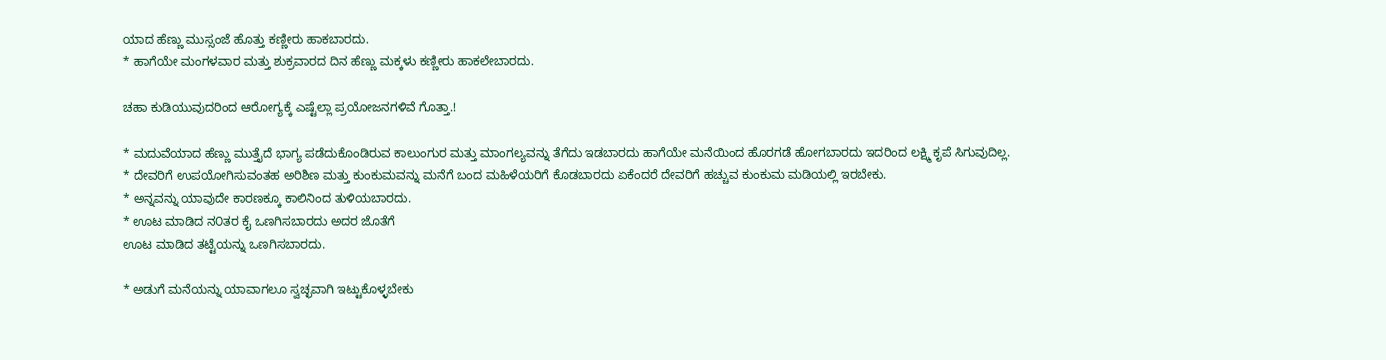ಯಾದ ಹೆಣ್ಣು ಮುಸ್ಸಂಜೆ ಹೊತ್ತು ಕಣ್ಣೀರು ಹಾಕಬಾರದು.
* ಹಾಗೆಯೇ ಮಂಗಳವಾರ ಮತ್ತು ಶುಕ್ರವಾರದ ದಿನ ಹೆಣ್ಣು ಮಕ್ಕಳು ಕಣ್ಣೀರು ಹಾಕಲೇಬಾರದು.

ಚಹಾ ಕುಡಿಯುವುದರಿಂದ ಆರೋಗ್ಯಕ್ಕೆ ಎಷ್ಟೆಲ್ಲಾ ಪ್ರಯೋಜನಗಳಿವೆ ಗೊತ್ತಾ.!

* ಮದುವೆಯಾದ ಹೆಣ್ಣು ಮುತ್ತೈದೆ ಭಾಗ್ಯ ಪಡೆದುಕೊಂಡಿರುವ ಕಾಲುಂಗುರ ಮತ್ತು ಮಾಂಗಲ್ಯವನ್ನು ತೆಗೆದು ಇಡಬಾರದು ಹಾಗೆಯೇ ಮನೆಯಿಂದ ಹೊರಗಡೆ ಹೋಗಬಾರದು ಇದರಿಂದ ಲಕ್ಷ್ಮಿ ಕೃಪೆ ಸಿಗುವುದಿಲ್ಲ.
* ದೇವರಿಗೆ ಉಪಯೋಗಿಸುವಂತಹ ಅರಿಶಿಣ ಮತ್ತು ಕುಂಕುಮವನ್ನು ಮನೆಗೆ ಬಂದ ಮಹಿಳೆಯರಿಗೆ ಕೊಡಬಾರದು ಏಕೆಂದರೆ ದೇವರಿಗೆ ಹಚ್ಚುವ ಕುಂಕುಮ ಮಡಿಯಲ್ಲಿ ಇರಬೇಕು.
* ಅನ್ನವನ್ನು ಯಾವುದೇ ಕಾರಣಕ್ಕೂ ಕಾಲಿನಿಂದ ತುಳಿಯಬಾರದು.
* ಊಟ ಮಾಡಿದ ನ೦ತರ ಕೈ ಒಣಗಿಸಬಾರದು ಅದರ ಜೊತೆಗೆ
ಊಟ ಮಾಡಿದ ತಟ್ಟೆಯನ್ನು ಒಣಗಿಸಬಾರದು.

* ಅಡುಗೆ ಮನೆಯನ್ನು ಯಾವಾಗಲೂ ಸ್ವಚ್ಛವಾಗಿ ಇಟ್ಟುಕೊಳ್ಳಬೇಕು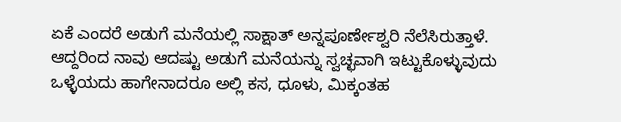ಏಕೆ ಎಂದರೆ ಅಡುಗೆ ಮನೆಯಲ್ಲಿ ಸಾಕ್ಷಾತ್ ಅನ್ನಪೂರ್ಣೇಶ್ವರಿ ನೆಲೆಸಿರುತ್ತಾಳೆ. ಆದ್ದರಿಂದ ನಾವು ಆದಷ್ಟು ಅಡುಗೆ ಮನೆಯನ್ನು ಸ್ವಚ್ಛವಾಗಿ ಇಟ್ಟುಕೊಳ್ಳುವುದು ಒಳ್ಳೆಯದು ಹಾಗೇನಾದರೂ ಅಲ್ಲಿ ಕಸ, ಧೂಳು, ಮಿಕ್ಕಂತಹ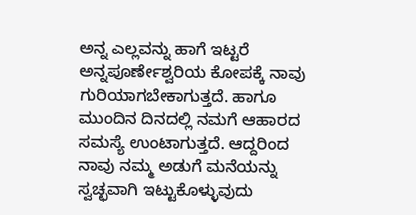ಅನ್ನ ಎಲ್ಲವನ್ನು ಹಾಗೆ ಇಟ್ಟರೆ ಅನ್ನಪೂರ್ಣೇಶ್ವರಿಯ ಕೋಪಕ್ಕೆ ನಾವು ಗುರಿಯಾಗಬೇಕಾಗುತ್ತದೆ. ಹಾಗೂ ಮುಂದಿನ ದಿನದಲ್ಲಿ ನಮಗೆ ಆಹಾರದ ಸಮಸ್ಯೆ ಉಂಟಾಗುತ್ತದೆ. ಆದ್ದರಿಂದ ನಾವು ನಮ್ಮ ಅಡುಗೆ ಮನೆಯನ್ನು ಸ್ವಚ್ಛವಾಗಿ ಇಟ್ಟುಕೊಳ್ಳುವುದು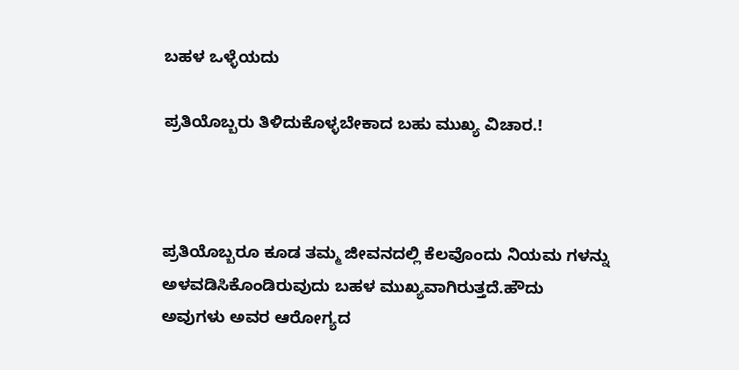ಬಹಳ ಒಳ್ಳೆಯದು

ಪ್ರತಿಯೊಬ್ಬರು ತಿಳಿದುಕೊಳ್ಳಬೇಕಾದ ಬಹು ಮುಖ್ಯ ವಿಚಾರ.!



ಪ್ರತಿಯೊಬ್ಬರೂ ಕೂಡ ತಮ್ಮ ಜೀವನದಲ್ಲಿ ಕೆಲವೊಂದು ನಿಯಮ ಗಳನ್ನು ಅಳವಡಿಸಿಕೊಂಡಿರುವುದು ಬಹಳ ಮುಖ್ಯವಾಗಿರುತ್ತದೆ.ಹೌದು ಅವುಗಳು ಅವರ ಆರೋಗ್ಯದ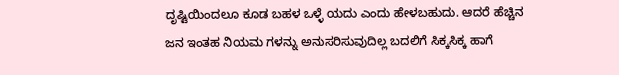ದೃಷ್ಟಿಯಿಂದಲೂ ಕೂಡ ಬಹಳ ಒಳ್ಳೆ ಯದು ಎಂದು ಹೇಳಬಹುದು. ಆದರೆ ಹೆಚ್ಚಿನ ಜನ ಇಂತಹ ನಿಯಮ ಗಳನ್ನು ಅನುಸರಿಸುವುದಿಲ್ಲ ಬದಲಿಗೆ ಸಿಕ್ಕಸಿಕ್ಕ ಹಾಗೆ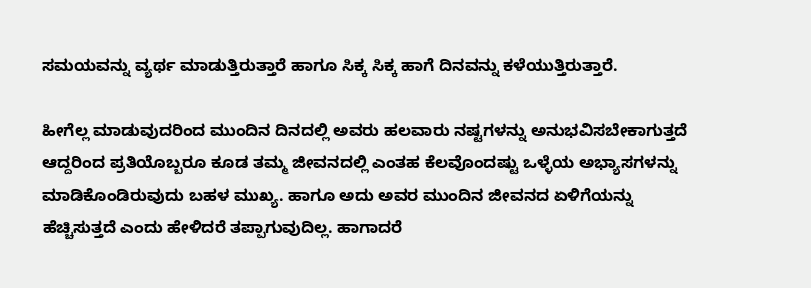ಸಮಯವನ್ನು ವ್ಯರ್ಥ ಮಾಡುತ್ತಿರುತ್ತಾರೆ ಹಾಗೂ ಸಿಕ್ಕ ಸಿಕ್ಕ ಹಾಗೆ ದಿನವನ್ನು ಕಳೆಯುತ್ತಿರುತ್ತಾರೆ.

ಹೀಗೆಲ್ಲ ಮಾಡುವುದರಿಂದ ಮುಂದಿನ ದಿನದಲ್ಲಿ ಅವರು ಹಲವಾರು ನಷ್ಟಗಳನ್ನು ಅನುಭವಿಸಬೇಕಾಗುತ್ತದೆ ಆದ್ದರಿಂದ ಪ್ರತಿಯೊಬ್ಬರೂ ಕೂಡ ತಮ್ಮ ಜೀವನದಲ್ಲಿ ಎಂತಹ ಕೆಲವೊಂದಷ್ಟು ಒಳ್ಳೆಯ ಅಭ್ಯಾಸಗಳನ್ನು ಮಾಡಿಕೊಂಡಿರುವುದು ಬಹಳ ಮುಖ್ಯ. ಹಾಗೂ ಅದು ಅವರ ಮುಂದಿನ ಜೀವನದ ಏಳಿಗೆಯನ್ನು ಹೆಚ್ಚಿಸುತ್ತದೆ ಎಂದು ಹೇಳಿದರೆ ತಪ್ಪಾಗುವುದಿಲ್ಲ. ಹಾಗಾದರೆ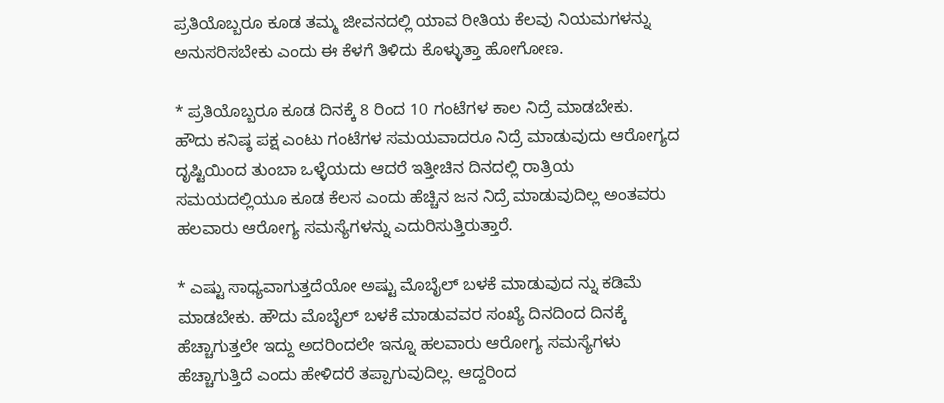ಪ್ರತಿಯೊಬ್ಬರೂ ಕೂಡ ತಮ್ಮ ಜೀವನದಲ್ಲಿ ಯಾವ ರೀತಿಯ ಕೆಲವು ನಿಯಮಗಳನ್ನು ಅನುಸರಿಸಬೇಕು ಎಂದು ಈ ಕೆಳಗೆ ತಿಳಿದು ಕೊಳ್ಳುತ್ತಾ ಹೋಗೋಣ.

* ಪ್ರತಿಯೊಬ್ಬರೂ ಕೂಡ ದಿನಕ್ಕೆ 8 ರಿಂದ 10 ಗಂಟೆಗಳ ಕಾಲ ನಿದ್ರೆ ಮಾಡಬೇಕು.
ಹೌದು ಕನಿಷ್ಠ ಪಕ್ಷ ಎಂಟು ಗಂಟೆಗಳ ಸಮಯವಾದರೂ ನಿದ್ರೆ ಮಾಡುವುದು ಆರೋಗ್ಯದ ದೃಷ್ಟಿಯಿಂದ ತುಂಬಾ ಒಳ್ಳೆಯದು ಆದರೆ ಇತ್ತೀಚಿನ ದಿನದಲ್ಲಿ ರಾತ್ರಿಯ ಸಮಯದಲ್ಲಿಯೂ ಕೂಡ ಕೆಲಸ ಎಂದು ಹೆಚ್ಚಿನ ಜನ ನಿದ್ರೆ ಮಾಡುವುದಿಲ್ಲ ಅಂತವರು ಹಲವಾರು ಆರೋಗ್ಯ ಸಮಸ್ಯೆಗಳನ್ನು ಎದುರಿಸುತ್ತಿರುತ್ತಾರೆ.

* ಎಷ್ಟು ಸಾಧ್ಯವಾಗುತ್ತದೆಯೋ ಅಷ್ಟು ಮೊಬೈಲ್ ಬಳಕೆ ಮಾಡುವುದ ನ್ನು ಕಡಿಮೆ ಮಾಡಬೇಕು. ಹೌದು ಮೊಬೈಲ್ ಬಳಕೆ ಮಾಡುವವರ ಸಂಖ್ಯೆ ದಿನದಿಂದ ದಿನಕ್ಕೆ ಹೆಚ್ಚಾಗುತ್ತಲೇ ಇದ್ದು ಅದರಿಂದಲೇ ಇನ್ನೂ ಹಲವಾರು ಆರೋಗ್ಯ ಸಮಸ್ಯೆಗಳು ಹೆಚ್ಚಾಗುತ್ತಿದೆ ಎಂದು ಹೇಳಿದರೆ ತಪ್ಪಾಗುವುದಿಲ್ಲ. ಆದ್ದರಿಂದ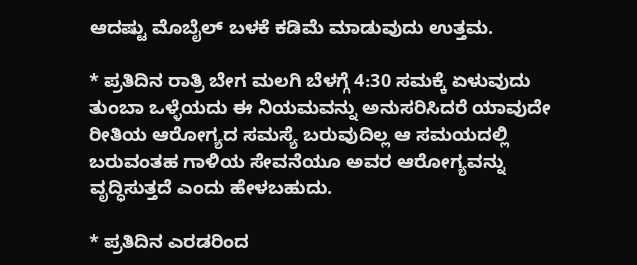ಆದಷ್ಟು ಮೊಬೈಲ್ ಬಳಕೆ ಕಡಿಮೆ ಮಾಡುವುದು ಉತ್ತಮ.

* ಪ್ರತಿದಿನ ರಾತ್ರಿ ಬೇಗ ಮಲಗಿ ಬೆಳಗ್ಗೆ 4:30 ಸಮಕ್ಕೆ ಏಳುವುದು ತುಂಬಾ ಒಳ್ಳೆಯದು ಈ ನಿಯಮವನ್ನು ಅನುಸರಿಸಿದರೆ ಯಾವುದೇ ರೀತಿಯ ಆರೋಗ್ಯದ ಸಮಸ್ಯೆ ಬರುವುದಿಲ್ಲ ಆ ಸಮಯದಲ್ಲಿ ಬರುವಂತಹ ಗಾಳಿಯ ಸೇವನೆಯೂ ಅವರ ಆರೋಗ್ಯವನ್ನು ವೃದ್ಧಿಸುತ್ತದೆ ಎಂದು ಹೇಳಬಹುದು.

* ಪ್ರತಿದಿನ ಎರಡರಿಂದ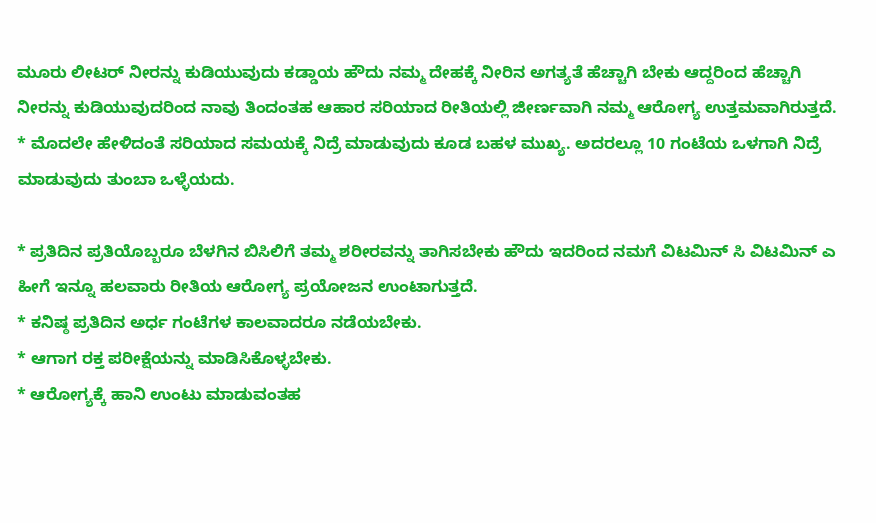ಮೂರು ಲೀಟರ್ ನೀರನ್ನು ಕುಡಿಯುವುದು ಕಡ್ಡಾಯ ಹೌದು ನಮ್ಮ ದೇಹಕ್ಕೆ ನೀರಿನ ಅಗತ್ಯತೆ ಹೆಚ್ಚಾಗಿ ಬೇಕು ಆದ್ದರಿಂದ ಹೆಚ್ಚಾಗಿ ನೀರನ್ನು ಕುಡಿಯುವುದರಿಂದ ನಾವು ತಿಂದಂತಹ ಆಹಾರ ಸರಿಯಾದ ರೀತಿಯಲ್ಲಿ ಜೀರ್ಣವಾಗಿ ನಮ್ಮ ಆರೋಗ್ಯ ಉತ್ತಮವಾಗಿರುತ್ತದೆ.
* ಮೊದಲೇ ಹೇಳಿದಂತೆ ಸರಿಯಾದ ಸಮಯಕ್ಕೆ ನಿದ್ರೆ ಮಾಡುವುದು ಕೂಡ ಬಹಳ ಮುಖ್ಯ. ಅದರಲ್ಲೂ 10 ಗಂಟೆಯ ಒಳಗಾಗಿ ನಿದ್ರೆ ಮಾಡುವುದು ತುಂಬಾ ಒಳ್ಳೆಯದು.

* ಪ್ರತಿದಿನ ಪ್ರತಿಯೊಬ್ಬರೂ ಬೆಳಗಿನ ಬಿಸಿಲಿಗೆ ತಮ್ಮ ಶರೀರವನ್ನು ತಾಗಿಸಬೇಕು ಹೌದು ಇದರಿಂದ ನಮಗೆ ವಿಟಮಿನ್ ಸಿ ವಿಟಮಿನ್ ಎ ಹೀಗೆ ಇನ್ನೂ ಹಲವಾರು ರೀತಿಯ ಆರೋಗ್ಯ ಪ್ರಯೋಜನ ಉಂಟಾಗುತ್ತದೆ.
* ಕನಿಷ್ಠ ಪ್ರತಿದಿನ ಅರ್ಧ ಗಂಟೆಗಳ ಕಾಲವಾದರೂ ನಡೆಯಬೇಕು.
* ಆಗಾಗ ರಕ್ತ ಪರೀಕ್ಷೆಯನ್ನು ಮಾಡಿಸಿಕೊಳ್ಳಬೇಕು.
* ಆರೋಗ್ಯಕ್ಕೆ ಹಾನಿ ಉಂಟು ಮಾಡುವಂತಹ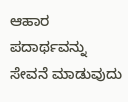ಆಹಾರ ಪದಾರ್ಥವನ್ನು ಸೇವನೆ ಮಾಡುವುದು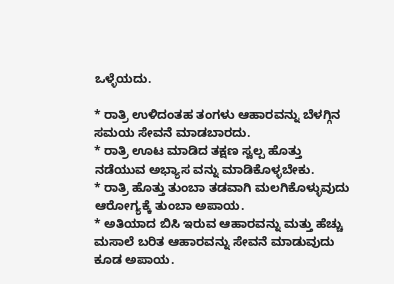ಒಳ್ಳೆಯದು.

* ರಾತ್ರಿ ಉಳಿದಂತಹ ತಂಗಳು ಆಹಾರವನ್ನು ಬೆಳಗ್ಗಿನ ಸಮಯ ಸೇವನೆ ಮಾಡಬಾರದು.
* ರಾತ್ರಿ ಊಟ ಮಾಡಿದ ತಕ್ಷಣ ಸ್ವಲ್ಪ ಹೊತ್ತು ನಡೆಯುವ ಅಭ್ಯಾಸ ವನ್ನು ಮಾಡಿಕೊಳ್ಳಬೇಕು.
* ರಾತ್ರಿ ಹೊತ್ತು ತುಂಬಾ ತಡವಾಗಿ ಮಲಗಿಕೊಳ್ಳುವುದು ಆರೋಗ್ಯಕ್ಕೆ ತುಂಬಾ ಅಪಾಯ.
* ಅತಿಯಾದ ಬಿಸಿ ಇರುವ ಆಹಾರವನ್ನು ಮತ್ತು ಹೆಚ್ಚು ಮಸಾಲೆ ಬರಿತ ಆಹಾರವನ್ನು ಸೇವನೆ ಮಾಡುವುದು ಕೂಡ ಅಪಾಯ.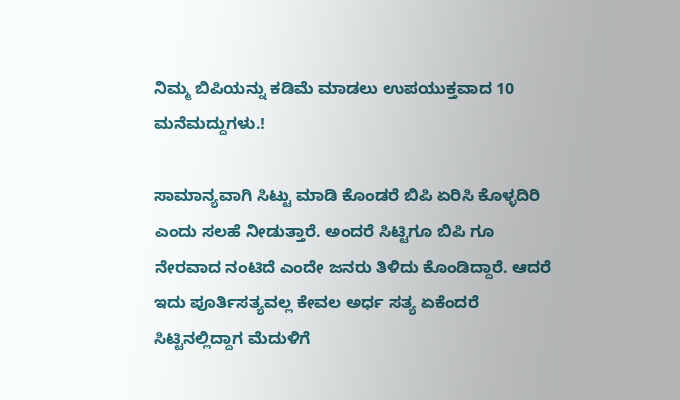ನಿಮ್ಮ ಬಿಪಿಯನ್ನು ಕಡಿಮೆ ಮಾಡಲು ಉಪಯುಕ್ತವಾದ 10 ಮನೆಮದ್ದುಗಳು.!

ಸಾಮಾನ್ಯವಾಗಿ ಸಿಟ್ಟು ಮಾಡಿ ಕೊಂಡರೆ ಬಿಪಿ ಏರಿಸಿ ಕೊಳ್ಳದಿರಿ ಎಂದು ಸಲಹೆ ನೀಡುತ್ತಾರೆ. ಅಂದರೆ ಸಿಟ್ಟಿಗೂ ಬಿಪಿ ಗೂ ನೇರವಾದ ನಂಟಿದೆ ಎಂದೇ ಜನರು ತಿಳಿದು ಕೊಂಡಿದ್ದಾರೆ. ಆದರೆ ಇದು ಪೂರ್ತಿಸತ್ಯವಲ್ಲ ಕೇವಲ ಅರ್ಧ ಸತ್ಯ ಏಕೆಂದರೆ ಸಿಟ್ಟಿನಲ್ಲಿದ್ದಾಗ ಮೆದುಳಿಗೆ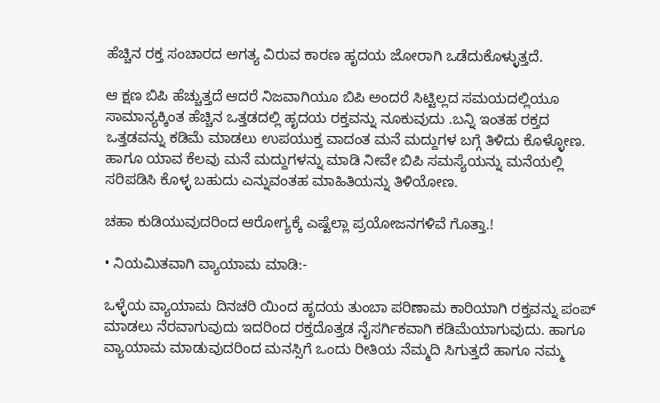ಹೆಚ್ಚಿನ ರಕ್ತ ಸಂಚಾರದ ಅಗತ್ಯ ವಿರುವ ಕಾರಣ ಹೃದಯ ಜೋರಾಗಿ ಒಡೆದುಕೊಳ್ಳುತ್ತದೆ.

ಆ ಕ್ಷಣ ಬಿಪಿ ಹೆಚ್ಚುತ್ತದೆ ಆದರೆ ನಿಜವಾಗಿಯೂ ಬಿಪಿ ಅಂದರೆ ಸಿಟ್ಟಿಲ್ಲದ ಸಮಯದಲ್ಲಿಯೂ ಸಾಮಾನ್ಯಕ್ಕಿಂತ ಹೆಚ್ಚಿನ ಒತ್ತಡದಲ್ಲಿ ಹೃದಯ ರಕ್ತವನ್ನು ನೂಕುವುದು .ಬನ್ನಿ ಇಂತಹ ರಕ್ತದ ಒತ್ತಡವನ್ನು ಕಡಿಮೆ ಮಾಡಲು ಉಪಯುಕ್ತ ವಾದಂತ ಮನೆ ಮದ್ದುಗಳ ಬಗ್ಗೆ ತಿಳಿದು ಕೊಳ್ಳೋಣ. ಹಾಗೂ ಯಾವ ಕೆಲವು ಮನೆ ಮದ್ದುಗಳನ್ನು ಮಾಡಿ ನೀವೇ ಬಿಪಿ ಸಮಸ್ಯೆಯನ್ನು ಮನೆಯಲ್ಲಿ ಸರಿಪಡಿಸಿ ಕೊಳ್ಳ ಬಹುದು ಎನ್ನುವಂತಹ ಮಾಹಿತಿಯನ್ನು ತಿಳಿಯೋಣ.

ಚಹಾ ಕುಡಿಯುವುದರಿಂದ ಆರೋಗ್ಯಕ್ಕೆ ಎಷ್ಟೆಲ್ಲಾ ಪ್ರಯೋಜನಗಳಿವೆ ಗೊತ್ತಾ.!

• ನಿಯಮಿತವಾಗಿ ವ್ಯಾಯಾಮ ಮಾಡಿ:-

ಒಳ್ಳೆಯ ವ್ಯಾಯಾಮ ದಿನಚರಿ ಯಿಂದ ಹೃದಯ ತುಂಬಾ ಪರಿಣಾಮ ಕಾರಿಯಾಗಿ ರಕ್ತವನ್ನು ಪಂಪ್‌ ಮಾಡಲು ನೆರವಾಗುವುದು ಇದರಿಂದ ರಕ್ತದೊತ್ತಡ ನೈಸರ್ಗಿಕವಾಗಿ ಕಡಿಮೆಯಾಗುವುದು. ಹಾಗೂ ವ್ಯಾಯಾಮ ಮಾಡುವುದರಿಂದ ಮನಸ್ಸಿಗೆ ಒಂದು ರೀತಿಯ ನೆಮ್ಮದಿ ಸಿಗುತ್ತದೆ ಹಾಗೂ ನಮ್ಮ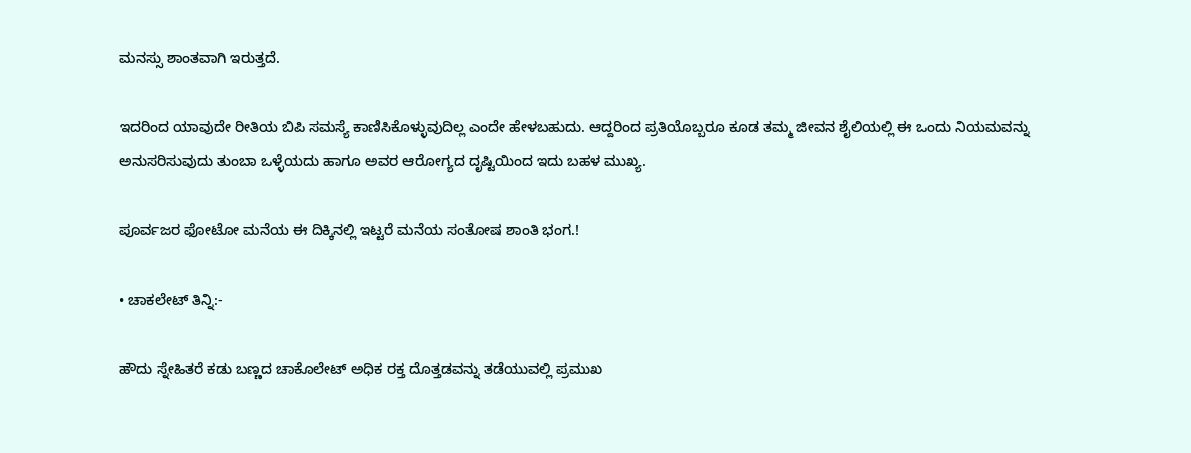ಮನಸ್ಸು ಶಾಂತವಾಗಿ ಇರುತ್ತದೆ.

ಇದರಿಂದ ಯಾವುದೇ ರೀತಿಯ ಬಿಪಿ ಸಮಸ್ಯೆ ಕಾಣಿಸಿಕೊಳ್ಳುವುದಿಲ್ಲ ಎಂದೇ ಹೇಳಬಹುದು. ಆದ್ದರಿಂದ ಪ್ರತಿಯೊಬ್ಬರೂ ಕೂಡ ತಮ್ಮ ಜೀವನ ಶೈಲಿಯಲ್ಲಿ ಈ ಒಂದು ನಿಯಮವನ್ನು ಅನುಸರಿಸುವುದು ತುಂಬಾ ಒಳ್ಳೆಯದು ಹಾಗೂ ಅವರ ಆರೋಗ್ಯದ ದೃಷ್ಟಿಯಿಂದ ಇದು ಬಹಳ ಮುಖ್ಯ.

ಪೂರ್ವಜರ ಫೋಟೋ ಮನೆಯ ಈ ದಿಕ್ಕಿನಲ್ಲಿ ಇಟ್ಟರೆ ಮನೆಯ ಸಂತೋಷ ಶಾಂತಿ ಭಂಗ.!

• ಚಾಕಲೇಟ್‌ ತಿನ್ನಿ:-

ಹೌದು ಸ್ನೇಹಿತರೆ ಕಡು ಬಣ್ಣದ ಚಾಕೊಲೇಟ್‌ ಅಧಿಕ ರಕ್ತ ದೊತ್ತಡವನ್ನು ತಡೆಯುವಲ್ಲಿ ಪ್ರಮುಖ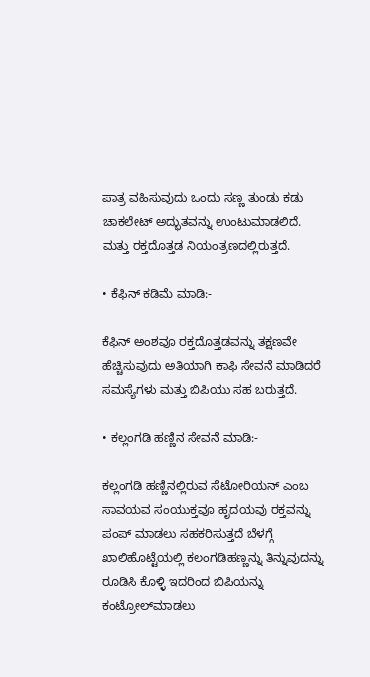ಪಾತ್ರ ವಹಿಸುವುದು ಒಂದು ಸಣ್ಣ ತುಂಡು ಕಡು ಚಾಕಲೇಟ್ ಅದ್ಭುತವನ್ನು ಉಂಟುಮಾಡಲಿದೆ. ಮತ್ತು ರಕ್ತದೊತ್ತಡ ನಿಯಂತ್ರಣದಲ್ಲಿರುತ್ತದೆ.

• ಕೆಫಿನ್‌ ಕಡಿಮೆ ಮಾಡಿ:-

ಕೆಫಿನ್‌ ಅಂಶವೂ ರಕ್ತದೊತ್ತಡವನ್ನು ತಕ್ಷಣವೇ ಹೆಚ್ಚಿಸುವುದು ಅತಿಯಾಗಿ ಕಾಫಿ ಸೇವನೆ ಮಾಡಿದರೆ ಸಮಸ್ಯೆಗಳು ಮತ್ತು ಬಿಪಿಯು ಸಹ ಬರುತ್ತದೆ.

• ಕಲ್ಲಂಗಡಿ ಹಣ್ಣಿನ ಸೇವನೆ ಮಾಡಿ:-

ಕಲ್ಲಂಗಡಿ ಹಣ್ಣಿನಲ್ಲಿರುವ ಸೆಟೋರಿಯನ್‌ ಎಂಬ ಸಾವಯವ ಸಂಯುಕ್ತವೂ ಹೃದಯವು ರಕ್ತವನ್ನು ಪಂಪ್ ಮಾಡಲು ಸಹಕರಿಸುತ್ತದೆ ಬೆಳಗ್ಗೆ ಖಾಲಿಹೊಟ್ಟೆಯಲ್ಲಿ ಕಲಂಗಡಿಹಣ್ಣನ್ನು ತಿನ್ನುವುದನ್ನು ರೂಡಿಸಿ ಕೊಳ್ಳಿ ಇದರಿಂದ ಬಿಪಿಯನ್ನು ಕಂಟ್ರೋಲ್‌ಮಾಡಲು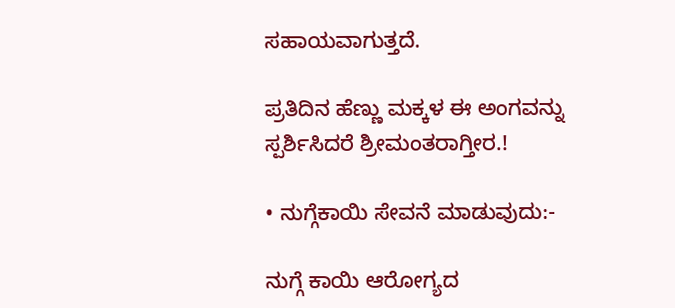ಸಹಾಯವಾಗುತ್ತದೆ.

ಪ್ರತಿದಿನ ಹೆಣ್ಣು ಮಕ್ಕಳ ಈ ಅಂಗವನ್ನು ಸ್ಪರ್ಶಿಸಿದರೆ ಶ್ರೀಮಂತರಾಗ್ತೀರ.!

• ನುಗ್ಗೆಕಾಯಿ ಸೇವನೆ ಮಾಡುವುದು:-

ನುಗ್ಗೆ ಕಾಯಿ ಆರೋಗ್ಯದ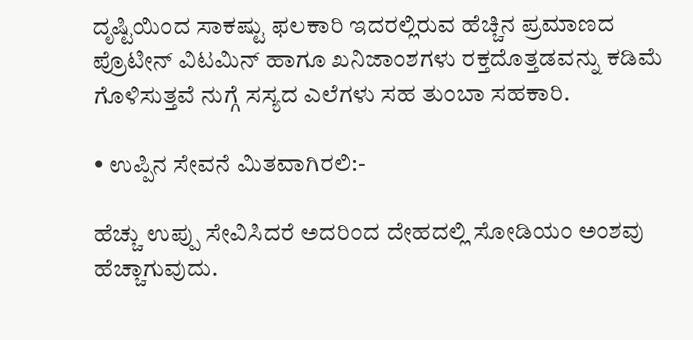ದೃಷ್ಟಿಯಿಂದ ಸಾಕಷ್ಟು ಫಲಕಾರಿ ಇದರಲ್ಲಿರುವ ಹೆಚ್ಚಿನ ಪ್ರಮಾಣದ ಪ್ರೊಟೀನ್‌ ವಿಟಮಿನ್‌ ಹಾಗೂ ಖನಿಜಾಂಶಗಳು ರಕ್ತದೊತ್ತಡವನ್ನು ಕಡಿಮೆ ಗೊಳಿಸುತ್ತವೆ ನುಗ್ಗೆ ಸಸ್ಯದ ಎಲೆಗಳು ಸಹ ತುಂಬಾ ಸಹಕಾರಿ.

• ಉಪ್ಪಿನ ಸೇವನೆ ಮಿತವಾಗಿರಲಿ:-

ಹೆಚ್ಚು ಉಪ್ಪು ಸೇವಿಸಿದರೆ ಅದರಿಂದ ದೇಹದಲ್ಲಿ ಸೋಡಿಯಂ ಅಂಶವು ಹೆಚ್ಚಾಗುವುದು.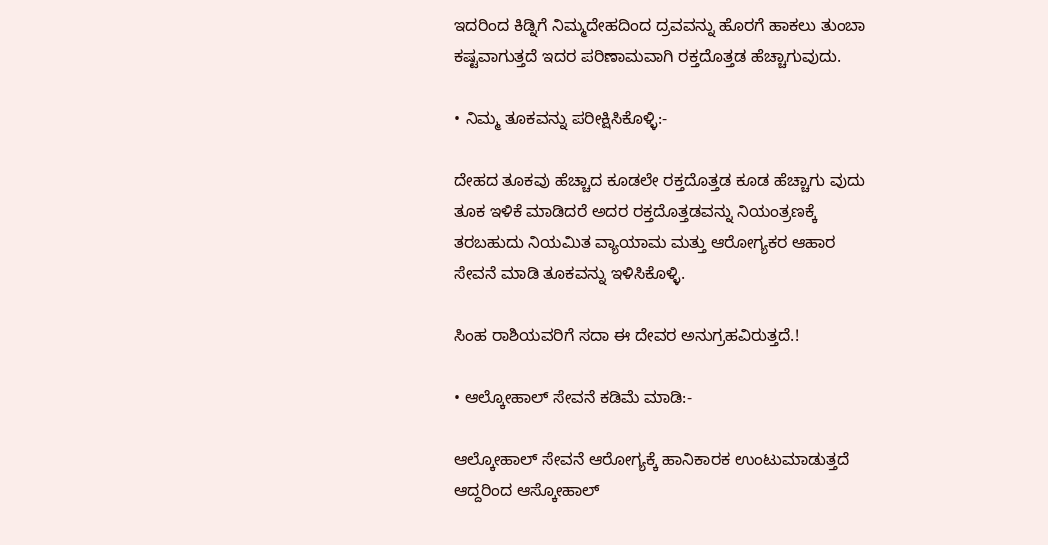ಇದರಿಂದ ಕಿಡ್ನಿಗೆ ನಿಮ್ಮದೇಹದಿಂದ ದ್ರವವನ್ನು ಹೊರಗೆ ಹಾಕಲು ತುಂಬಾ ಕಷ್ಟವಾಗುತ್ತದೆ ಇದರ ಪರಿಣಾಮವಾಗಿ ರಕ್ತದೊತ್ತಡ ಹೆಚ್ಚಾಗುವುದು.

• ನಿಮ್ಮ ತೂಕವನ್ನು ಪರೀಕ್ಷಿಸಿಕೊಳ್ಳಿ:-

ದೇಹದ ತೂಕವು ಹೆಚ್ಚಾದ ಕೂಡಲೇ ರಕ್ತದೊತ್ತಡ ಕೂಡ ಹೆಚ್ಚಾಗು ವುದು ತೂಕ ಇಳಿಕೆ ಮಾಡಿದರೆ ಅದರ ರಕ್ತದೊತ್ತಡವನ್ನು ನಿಯಂತ್ರಣಕ್ಕೆ ತರಬಹುದು ನಿಯಮಿತ ವ್ಯಾಯಾಮ ಮತ್ತು ಆರೋಗ್ಯಕರ ಆಹಾರ ಸೇವನೆ ಮಾಡಿ ತೂಕವನ್ನು ಇಳಿಸಿಕೊಳ್ಳಿ.

ಸಿಂಹ ರಾಶಿಯವರಿಗೆ ಸದಾ ಈ ದೇವರ ಅನುಗ್ರಹವಿರುತ್ತದೆ.!

• ಆಲ್ಕೋಹಾಲ್ ಸೇವನೆ ಕಡಿಮೆ ಮಾಡಿ:-

ಆಲ್ಕೋಹಾಲ್ ಸೇವನೆ ಆರೋಗ್ಯಕ್ಕೆ ಹಾನಿಕಾರಕ ಉಂಟುಮಾಡುತ್ತದೆ ಆದ್ದರಿಂದ ಆಸ್ಕೋಹಾಲ್‌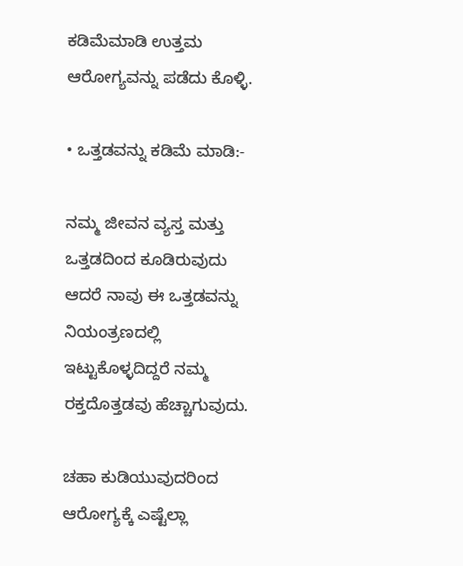ಕಡಿಮೆಮಾಡಿ ಉತ್ತಮ ಆರೋಗ್ಯವನ್ನು ಪಡೆದು ಕೊಳ್ಳಿ.

• ಒತ್ತಡವನ್ನು ಕಡಿಮೆ ಮಾಡಿ:-

ನಮ್ಮ ಜೀವನ ವ್ಯಸ್ತ ಮತ್ತು ಒತ್ತಡದಿಂದ ಕೂಡಿರುವುದು ಆದರೆ ನಾವು ಈ ಒತ್ತಡವನ್ನು ನಿಯಂತ್ರಣದಲ್ಲಿ ಇಟ್ಟುಕೊಳ್ಳದಿದ್ದರೆ ನಮ್ಮ ರಕ್ತದೊತ್ತಡವು ಹೆಚ್ಚಾಗುವುದು.

ಚಹಾ ಕುಡಿಯುವುದರಿಂದ ಆರೋಗ್ಯಕ್ಕೆ ಎಷ್ಟೆಲ್ಲಾ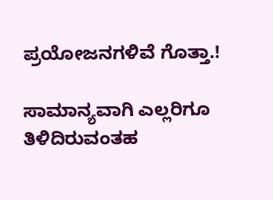ಪ್ರಯೋಜನಗಳಿವೆ ಗೊತ್ತಾ.!

ಸಾಮಾನ್ಯವಾಗಿ ಎಲ್ಲರಿಗೂ ತಿಳಿದಿರುವಂತಹ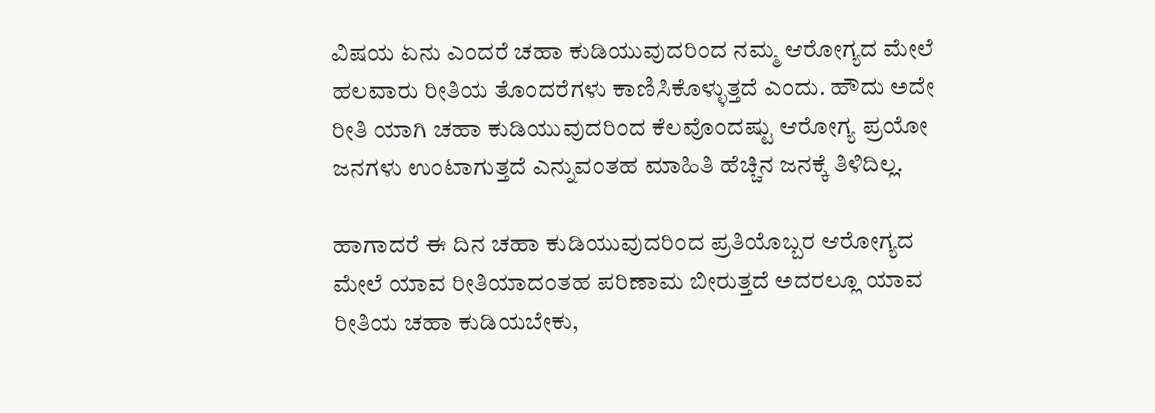ವಿಷಯ ಏನು ಎಂದರೆ ಚಹಾ ಕುಡಿಯುವುದರಿಂದ ನಮ್ಮ ಆರೋಗ್ಯದ ಮೇಲೆ ಹಲವಾರು ರೀತಿಯ ತೊಂದರೆಗಳು ಕಾಣಿಸಿಕೊಳ್ಳುತ್ತದೆ ಎಂದು. ಹೌದು ಅದೇ ರೀತಿ ಯಾಗಿ ಚಹಾ ಕುಡಿಯುವುದರಿಂದ ಕೆಲವೊಂದಷ್ಟು ಆರೋಗ್ಯ ಪ್ರಯೋ ಜನಗಳು ಉಂಟಾಗುತ್ತದೆ ಎನ್ನುವಂತಹ ಮಾಹಿತಿ ಹೆಚ್ಚಿನ ಜನಕ್ಕೆ ತಿಳಿದಿಲ್ಲ.

ಹಾಗಾದರೆ ಈ ದಿನ ಚಹಾ ಕುಡಿಯುವುದರಿಂದ ಪ್ರತಿಯೊಬ್ಬರ ಆರೋಗ್ಯದ ಮೇಲೆ ಯಾವ ರೀತಿಯಾದಂತಹ ಪರಿಣಾಮ ಬೀರುತ್ತದೆ ಅದರಲ್ಲೂ ಯಾವ ರೀತಿಯ ಚಹಾ ಕುಡಿಯಬೇಕು,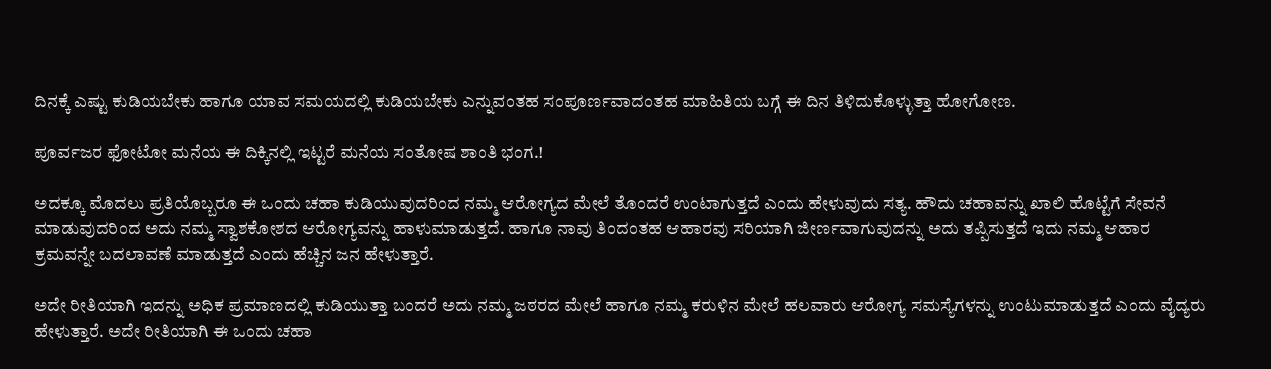ದಿನಕ್ಕೆ ಎಷ್ಟು ಕುಡಿಯಬೇಕು ಹಾಗೂ ಯಾವ ಸಮಯದಲ್ಲಿ ಕುಡಿಯಬೇಕು ಎನ್ನುವಂತಹ ಸಂಪೂರ್ಣವಾದಂತಹ ಮಾಹಿತಿಯ ಬಗ್ಗೆ ಈ ದಿನ ತಿಳಿದುಕೊಳ್ಳುತ್ತಾ ಹೋಗೋಣ.

ಪೂರ್ವಜರ ಫೋಟೋ ಮನೆಯ ಈ ದಿಕ್ಕಿನಲ್ಲಿ ಇಟ್ಟರೆ ಮನೆಯ ಸಂತೋಷ ಶಾಂತಿ ಭಂಗ.!

ಅದಕ್ಕೂ ಮೊದಲು ಪ್ರತಿಯೊಬ್ಬರೂ ಈ ಒಂದು ಚಹಾ ಕುಡಿಯುವುದರಿಂದ ನಮ್ಮ ಆರೋಗ್ಯದ ಮೇಲೆ ತೊಂದರೆ ಉಂಟಾಗುತ್ತದೆ ಎಂದು ಹೇಳುವುದು ಸತ್ಯ. ಹೌದು ಚಹಾವನ್ನು ಖಾಲಿ ಹೊಟ್ಟೆಗೆ ಸೇವನೆ ಮಾಡುವುದರಿಂದ ಅದು ನಮ್ಮ ಸ್ವಾಶಕೋಶದ ಆರೋಗ್ಯವನ್ನು ಹಾಳುಮಾಡುತ್ತದೆ. ಹಾಗೂ ನಾವು ತಿಂದಂತಹ ಆಹಾರವು ಸರಿಯಾಗಿ ಜೀರ್ಣವಾಗುವುದನ್ನು ಅದು ತಪ್ಪಿಸುತ್ತದೆ ಇದು ನಮ್ಮ ಆಹಾರ ಕ್ರಮವನ್ನೇ ಬದಲಾವಣೆ ಮಾಡುತ್ತದೆ ಎಂದು ಹೆಚ್ಚಿನ ಜನ ಹೇಳುತ್ತಾರೆ.

ಅದೇ ರೀತಿಯಾಗಿ ಇದನ್ನು ಅಧಿಕ ಪ್ರಮಾಣದಲ್ಲಿ ಕುಡಿಯುತ್ತಾ ಬಂದರೆ ಅದು ನಮ್ಮ ಜಠರದ ಮೇಲೆ ಹಾಗೂ ನಮ್ಮ ಕರುಳಿನ ಮೇಲೆ ಹಲವಾರು ಆರೋಗ್ಯ ಸಮಸ್ಯೆಗಳನ್ನು ಉಂಟುಮಾಡುತ್ತದೆ ಎಂದು ವೈದ್ಯರು ಹೇಳುತ್ತಾರೆ. ಅದೇ ರೀತಿಯಾಗಿ ಈ ಒಂದು ಚಹಾ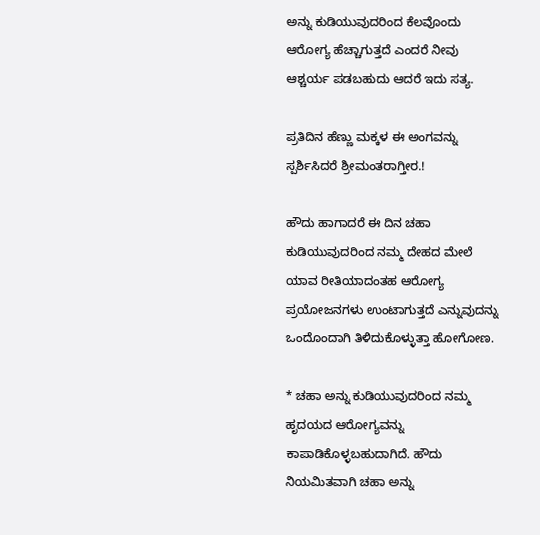ಅನ್ನು ಕುಡಿಯುವುದರಿಂದ ಕೆಲವೊಂದು ಆರೋಗ್ಯ ಹೆಚ್ಚಾಗುತ್ತದೆ ಎಂದರೆ ನೀವು ಆಶ್ಚರ್ಯ ಪಡಬಹುದು ಆದರೆ ಇದು ಸತ್ಯ.

ಪ್ರತಿದಿನ ಹೆಣ್ಣು ಮಕ್ಕಳ ಈ ಅಂಗವನ್ನು ಸ್ಪರ್ಶಿಸಿದರೆ ಶ್ರೀಮಂತರಾಗ್ತೀರ.!

ಹೌದು ಹಾಗಾದರೆ ಈ ದಿನ ಚಹಾ ಕುಡಿಯುವುದರಿಂದ ನಮ್ಮ ದೇಹದ ಮೇಲೆ ಯಾವ ರೀತಿಯಾದಂತಹ ಆರೋಗ್ಯ ಪ್ರಯೋಜನಗಳು ಉಂಟಾಗುತ್ತದೆ ಎನ್ನುವುದನ್ನು ಒಂದೊಂದಾಗಿ ತಿಳಿದುಕೊಳ್ಳುತ್ತಾ ಹೋಗೋಣ.

* ಚಹಾ ಅನ್ನು ಕುಡಿಯುವುದರಿಂದ ನಮ್ಮ ಹೃದಯದ ಆರೋಗ್ಯವನ್ನು ಕಾಪಾಡಿಕೊಳ್ಳಬಹುದಾಗಿದೆ. ಹೌದು ನಿಯಮಿತವಾಗಿ ಚಹಾ ಅನ್ನು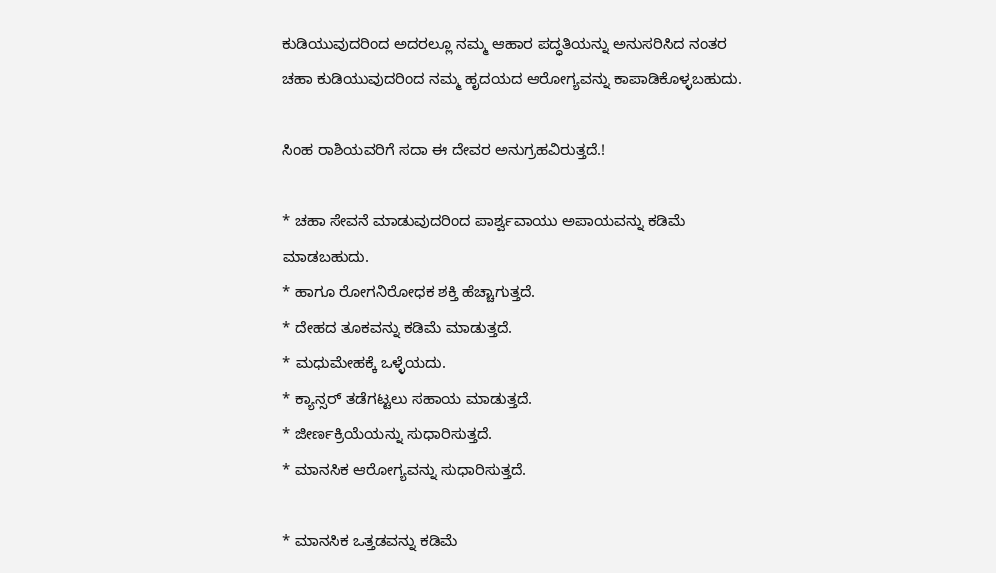ಕುಡಿಯುವುದರಿಂದ ಅದರಲ್ಲೂ ನಮ್ಮ ಆಹಾರ ಪದ್ಧತಿಯನ್ನು ಅನುಸರಿಸಿದ ನಂತರ ಚಹಾ ಕುಡಿಯುವುದರಿಂದ ನಮ್ಮ ಹೃದಯದ ಆರೋಗ್ಯವನ್ನು ಕಾಪಾಡಿಕೊಳ್ಳಬಹುದು.

ಸಿಂಹ ರಾಶಿಯವರಿಗೆ ಸದಾ ಈ ದೇವರ ಅನುಗ್ರಹವಿರುತ್ತದೆ.!

* ಚಹಾ ಸೇವನೆ ಮಾಡುವುದರಿಂದ ಪಾರ್ಶ್ವವಾಯು ಅಪಾಯವನ್ನು ಕಡಿಮೆ ಮಾಡಬಹುದು.
* ಹಾಗೂ ರೋಗನಿರೋಧಕ ಶಕ್ತಿ ಹೆಚ್ಚಾಗುತ್ತದೆ.
* ದೇಹದ ತೂಕವನ್ನು ಕಡಿಮೆ ಮಾಡುತ್ತದೆ.
* ಮಧುಮೇಹಕ್ಕೆ ಒಳ್ಳೆಯದು.
* ಕ್ಯಾನ್ಸರ್ ತಡೆಗಟ್ಟಲು ಸಹಾಯ ಮಾಡುತ್ತದೆ.
* ಜೀರ್ಣಕ್ರಿಯೆಯನ್ನು ಸುಧಾರಿಸುತ್ತದೆ.
* ಮಾನಸಿಕ ಆರೋಗ್ಯವನ್ನು ಸುಧಾರಿಸುತ್ತದೆ.

* ಮಾನಸಿಕ ಒತ್ತಡವನ್ನು ಕಡಿಮೆ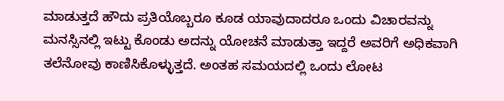ಮಾಡುತ್ತದೆ ಹೌದು ಪ್ರತಿಯೊಬ್ಬರೂ ಕೂಡ ಯಾವುದಾದರೂ ಒಂದು ವಿಚಾರವನ್ನು ಮನಸ್ಸಿನಲ್ಲಿ ಇಟ್ಟು ಕೊಂಡು ಅದನ್ನು ಯೋಚನೆ ಮಾಡುತ್ತಾ ಇದ್ದರೆ ಅವರಿಗೆ ಅಧಿಕವಾಗಿ ತಲೆನೋವು ಕಾಣಿಸಿಕೊಳ್ಳುತ್ತದೆ. ಅಂತಹ ಸಮಯದಲ್ಲಿ ಒಂದು ಲೋಟ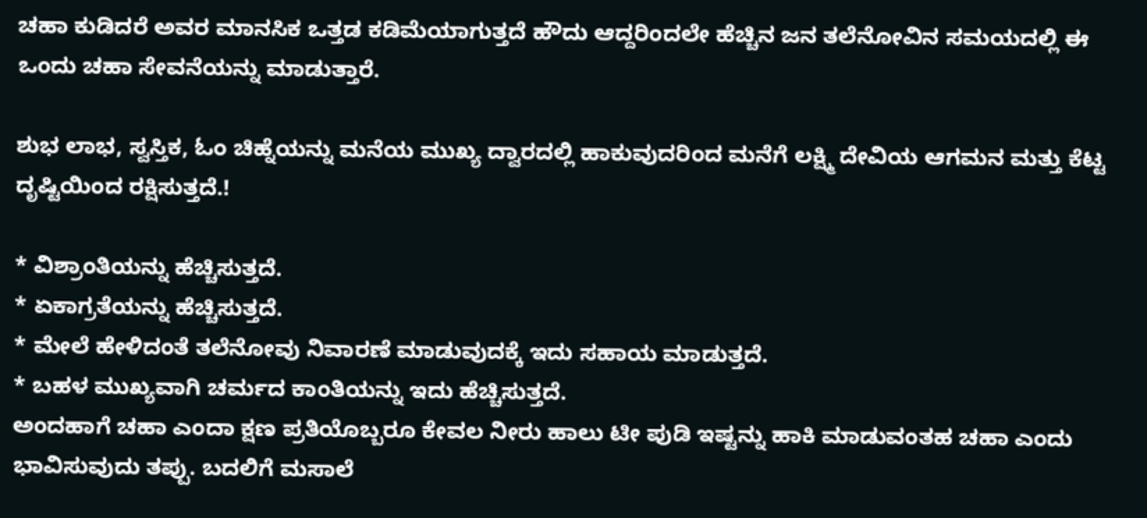ಚಹಾ ಕುಡಿದರೆ ಅವರ ಮಾನಸಿಕ ಒತ್ತಡ ಕಡಿಮೆಯಾಗುತ್ತದೆ ಹೌದು ಆದ್ದರಿಂದಲೇ ಹೆಚ್ಚಿನ ಜನ ತಲೆನೋವಿನ ಸಮಯದಲ್ಲಿ ಈ ಒಂದು ಚಹಾ ಸೇವನೆಯನ್ನು ಮಾಡುತ್ತಾರೆ.

ಶುಭ ಲಾಭ, ಸ್ವಸ್ತಿಕ, ಓಂ ಚಿಹ್ನೆಯನ್ನು ಮನೆಯ ಮುಖ್ಯ ದ್ವಾರದಲ್ಲಿ ಹಾಕುವುದರಿಂದ ಮನೆಗೆ ಲಕ್ಷ್ಮಿ ದೇವಿಯ ಆಗಮನ ಮತ್ತು ಕೆಟ್ಟ ದೃಷ್ಟಿಯಿಂದ ರಕ್ಷಿಸುತ್ತದೆ.!

* ವಿಶ್ರಾಂತಿಯನ್ನು ಹೆಚ್ಚಿಸುತ್ತದೆ.
* ಏಕಾಗ್ರತೆಯನ್ನು ಹೆಚ್ಚಿಸುತ್ತದೆ.
* ಮೇಲೆ ಹೇಳಿದಂತೆ ತಲೆನೋವು ನಿವಾರಣೆ ಮಾಡುವುದಕ್ಕೆ ಇದು ಸಹಾಯ ಮಾಡುತ್ತದೆ.
* ಬಹಳ ಮುಖ್ಯವಾಗಿ ಚರ್ಮದ ಕಾಂತಿಯನ್ನು ಇದು ಹೆಚ್ಚಿಸುತ್ತದೆ.
ಅಂದಹಾಗೆ ಚಹಾ ಎಂದಾ ಕ್ಷಣ ಪ್ರತಿಯೊಬ್ಬರೂ ಕೇವಲ ನೀರು ಹಾಲು ಟೀ ಪುಡಿ ಇಷ್ಟನ್ನು ಹಾಕಿ ಮಾಡುವಂತಹ ಚಹಾ ಎಂದು ಭಾವಿಸುವುದು ತಪ್ಪು. ಬದಲಿಗೆ ಮಸಾಲೆ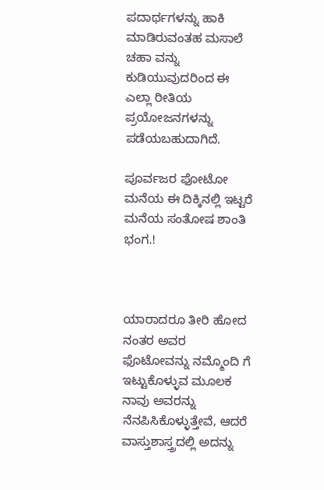ಪದಾರ್ಥಗಳನ್ನು ಹಾಕಿ ಮಾಡಿರುವಂತಹ ಮಸಾಲೆ ಚಹಾ ವನ್ನು ಕುಡಿಯುವುದರಿಂದ ಈ ಎಲ್ಲಾ ರೀತಿಯ ಪ್ರಯೋಜನಗಳನ್ನು ಪಡೆಯಬಹುದಾಗಿದೆ.

ಪೂರ್ವಜರ ಫೋಟೋ ಮನೆಯ ಈ ದಿಕ್ಕಿನಲ್ಲಿ ಇಟ್ಟರೆ ಮನೆಯ ಸಂತೋಷ ಶಾಂತಿ ಭಂಗ.!



ಯಾರಾದರೂ ತೀರಿ ಹೋದ ನಂತರ ಅವರ ಫೊಟೋವನ್ನು ನಮ್ಮೊಂದಿ ಗೆ ಇಟ್ಟುಕೊಳ್ಳುವ ಮೂಲಕ ನಾವು ಅವರನ್ನು ನೆನಪಿಸಿಕೊಳ್ಳುತ್ತೇವೆ, ಆದರೆ ವಾಸ್ತುಶಾಸ್ತ್ರದಲ್ಲಿ ಅದನ್ನು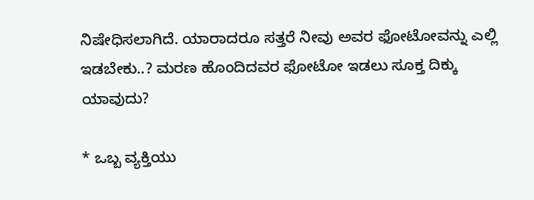ನಿಷೇಧಿಸಲಾಗಿದೆ. ಯಾರಾದರೂ ಸತ್ತರೆ ನೀವು ಅವರ ಫೋಟೋವನ್ನು ಎಲ್ಲಿ ಇಡಬೇಕು..? ಮರಣ ಹೊಂದಿದವರ ಫೋಟೋ ಇಡಲು ಸೂಕ್ತ ದಿಕ್ಕು ಯಾವುದು?

* ಒಬ್ಬ ವ್ಯಕ್ತಿಯು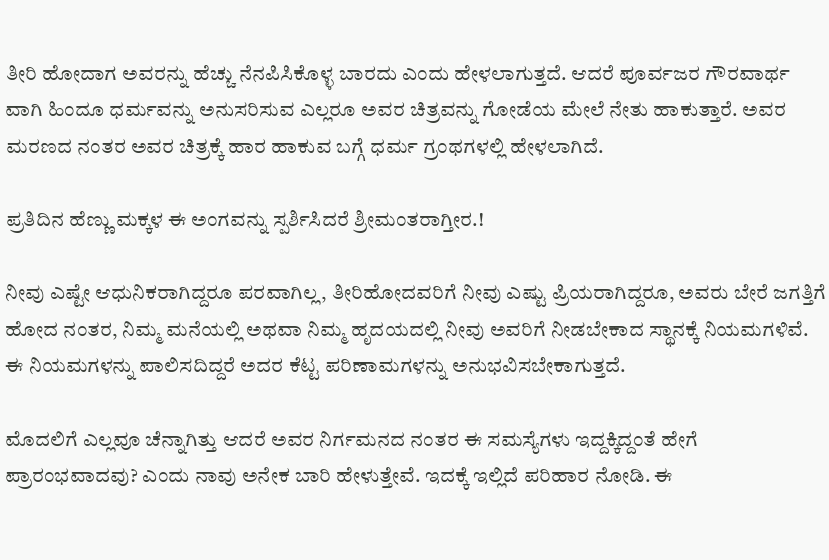ತೀರಿ ಹೋದಾಗ ಅವರನ್ನು ಹೆಚ್ಚು ನೆನಪಿಸಿಕೊಳ್ಳ ಬಾರದು ಎಂದು ಹೇಳಲಾಗುತ್ತದೆ. ಆದರೆ ಪೂರ್ವಜರ ಗೌರವಾರ್ಥ ವಾಗಿ ಹಿಂದೂ ಧರ್ಮವನ್ನು ಅನುಸರಿಸುವ ಎಲ್ಲರೂ ಅವರ ಚಿತ್ರವನ್ನು ಗೋಡೆಯ ಮೇಲೆ ನೇತು ಹಾಕುತ್ತಾರೆ. ಅವರ ಮರಣದ ನಂತರ ಅವರ ಚಿತ್ರಕ್ಕೆ ಹಾರ ಹಾಕುವ ಬಗ್ಗೆ ಧರ್ಮ ಗ್ರಂಥಗಳಲ್ಲಿ ಹೇಳಲಾಗಿದೆ.

ಪ್ರತಿದಿನ ಹೆಣ್ಣು ಮಕ್ಕಳ ಈ ಅಂಗವನ್ನು ಸ್ಪರ್ಶಿಸಿದರೆ ಶ್ರೀಮಂತರಾಗ್ತೀರ.!

ನೀವು ಎಷ್ಟೇ ಆಧುನಿಕರಾಗಿದ್ದರೂ ಪರವಾಗಿಲ್ಲ, ತೀರಿಹೋದವರಿಗೆ ನೀವು ಎಷ್ಟು ಪ್ರಿಯರಾಗಿದ್ದರೂ, ಅವರು ಬೇರೆ ಜಗತ್ತಿಗೆ ಹೋದ ನಂತರ, ನಿಮ್ಮ ಮನೆಯಲ್ಲಿ ಅಥವಾ ನಿಮ್ಮ ಹೃದಯದಲ್ಲಿ ನೀವು ಅವರಿಗೆ ನೀಡಬೇಕಾದ ಸ್ಥಾನಕ್ಕೆ ನಿಯಮಗಳಿವೆ. ಈ ನಿಯಮಗಳನ್ನು ಪಾಲಿಸದಿದ್ದರೆ ಅದರ ಕೆಟ್ಟ ಪರಿಣಾಮಗಳನ್ನು ಅನುಭವಿಸಬೇಕಾಗುತ್ತದೆ.

ಮೊದಲಿಗೆ ಎಲ್ಲವೂ ಚೆನ್ನಾಗಿತ್ತು ಆದರೆ ಅವರ ನಿರ್ಗಮನದ ನಂತರ ಈ ಸಮಸ್ಯೆಗಳು ಇದ್ದಕ್ಕಿದ್ದಂತೆ ಹೇಗೆ ಪ್ರಾರಂಭವಾದವು? ಎಂದು ನಾವು ಅನೇಕ ಬಾರಿ ಹೇಳುತ್ತೇವೆ. ಇದಕ್ಕೆ ಇಲ್ಲಿದೆ ಪರಿಹಾರ ನೋಡಿ. ಈ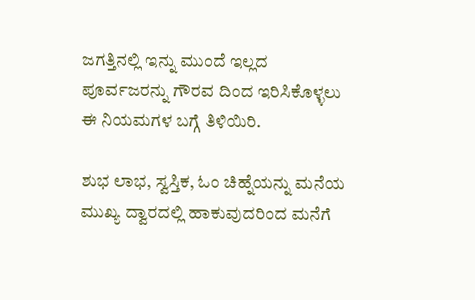ಜಗತ್ತಿನಲ್ಲಿ ಇನ್ನು ಮುಂದೆ ಇಲ್ಲದ ಪೂರ್ವಜರನ್ನು ಗೌರವ ದಿಂದ ಇರಿಸಿಕೊಳ್ಳಲು ಈ ನಿಯಮಗಳ ಬಗ್ಗೆ ತಿಳಿಯಿರಿ.

ಶುಭ ಲಾಭ, ಸ್ವಸ್ತಿಕ, ಓಂ ಚಿಹ್ನೆಯನ್ನು ಮನೆಯ ಮುಖ್ಯ ದ್ವಾರದಲ್ಲಿ ಹಾಕುವುದರಿಂದ ಮನೆಗೆ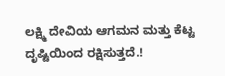ಲಕ್ಷ್ಮಿ ದೇವಿಯ ಆಗಮನ ಮತ್ತು ಕೆಟ್ಟ ದೃಷ್ಟಿಯಿಂದ ರಕ್ಷಿಸುತ್ತದೆ.!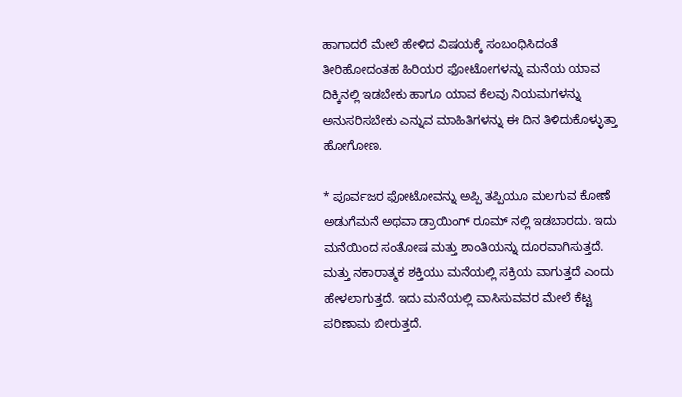ಹಾಗಾದರೆ ಮೇಲೆ ಹೇಳಿದ ವಿಷಯಕ್ಕೆ ಸಂಬಂಧಿಸಿದಂತೆ ತೀರಿಹೋದಂತಹ ಹಿರಿಯರ ಫೋಟೋಗಳನ್ನು ಮನೆಯ ಯಾವ ದಿಕ್ಕಿನಲ್ಲಿ ಇಡಬೇಕು ಹಾಗೂ ಯಾವ ಕೆಲವು ನಿಯಮಗಳನ್ನು ಅನುಸರಿಸಬೇಕು ಎನ್ನುವ ಮಾಹಿತಿಗಳನ್ನು ಈ ದಿನ ತಿಳಿದುಕೊಳ್ಳುತ್ತಾ ಹೋಗೋಣ.

* ಪೂರ್ವಜರ ಫೋಟೋವನ್ನು ಅಪ್ಪಿ ತಪ್ಪಿಯೂ ಮಲಗುವ ಕೋಣೆ ಅಡುಗೆಮನೆ ಅಥವಾ ಡ್ರಾಯಿಂಗ್ ರೂಮ್ ನಲ್ಲಿ ಇಡಬಾರದು. ಇದು ಮನೆಯಿಂದ ಸಂತೋಷ ಮತ್ತು ಶಾಂತಿಯನ್ನು ದೂರವಾಗಿಸುತ್ತದೆ. ಮತ್ತು ನಕಾರಾತ್ಮಕ ಶಕ್ತಿಯು ಮನೆಯಲ್ಲಿ ಸಕ್ರಿಯ ವಾಗುತ್ತದೆ ಎಂದು ಹೇಳಲಾಗುತ್ತದೆ. ಇದು ಮನೆಯಲ್ಲಿ ವಾಸಿಸುವವರ ಮೇಲೆ ಕೆಟ್ಟ ಪರಿಣಾಮ ಬೀರುತ್ತದೆ.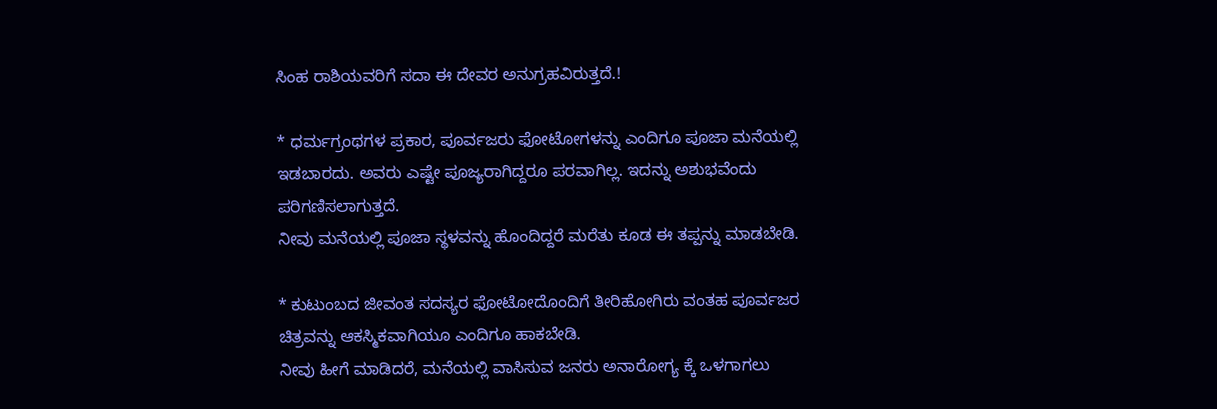ಸಿಂಹ ರಾಶಿಯವರಿಗೆ ಸದಾ ಈ ದೇವರ ಅನುಗ್ರಹವಿರುತ್ತದೆ.!

* ಧರ್ಮಗ್ರಂಥಗಳ ಪ್ರಕಾರ, ಪೂರ್ವಜರು ಫೋಟೋಗಳನ್ನು ಎಂದಿಗೂ ಪೂಜಾ ಮನೆಯಲ್ಲಿ ಇಡಬಾರದು. ಅವರು ಎಷ್ಟೇ ಪೂಜ್ಯರಾಗಿದ್ದರೂ ಪರವಾಗಿಲ್ಲ. ಇದನ್ನು ಅಶುಭವೆಂದು ಪರಿಗಣಿಸಲಾಗುತ್ತದೆ.
ನೀವು ಮನೆಯಲ್ಲಿ ಪೂಜಾ ಸ್ಥಳವನ್ನು ಹೊಂದಿದ್ದರೆ ಮರೆತು ಕೂಡ ಈ ತಪ್ಪನ್ನು ಮಾಡಬೇಡಿ.

* ಕುಟುಂಬದ ಜೀವಂತ ಸದಸ್ಯರ ಫೋಟೋದೊಂದಿಗೆ ತೀರಿಹೋಗಿರು ವಂತಹ ಪೂರ್ವಜರ ಚಿತ್ರವನ್ನು ಆಕಸ್ಮಿಕವಾಗಿಯೂ ಎಂದಿಗೂ ಹಾಕಬೇಡಿ.
ನೀವು ಹೀಗೆ ಮಾಡಿದರೆ, ಮನೆಯಲ್ಲಿ ವಾಸಿಸುವ ಜನರು ಅನಾರೋಗ್ಯ ಕ್ಕೆ ಒಳಗಾಗಲು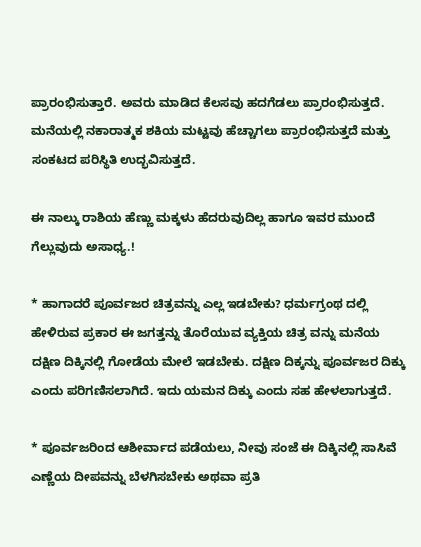ಪ್ರಾರಂಭಿಸುತ್ತಾರೆ. ಅವರು ಮಾಡಿದ ಕೆಲಸವು ಹದಗೆಡಲು ಪ್ರಾರಂಭಿಸುತ್ತದೆ. ಮನೆಯಲ್ಲಿ ನಕಾರಾತ್ಮಕ ಶಕಿಯ ಮಟ್ಟವು ಹೆಚ್ಚಾಗಲು ಪ್ರಾರಂಭಿಸುತ್ತದೆ ಮತ್ತು ಸಂಕಟದ ಪರಿಸ್ಥಿತಿ ಉದ್ಭವಿಸುತ್ತದೆ.

ಈ ನಾಲ್ಕು ರಾಶಿಯ ಹೆಣ್ಣು ಮಕ್ಕಳು ಹೆದರುವುದಿಲ್ಲ ಹಾಗೂ ಇವರ ಮುಂದೆ ಗೆಲ್ಲುವುದು ಅಸಾಧ್ಯ.!

* ಹಾಗಾದರೆ ಪೂರ್ವಜರ ಚಿತ್ರವನ್ನು ಎಲ್ಲ ಇಡಬೇಕು? ಧರ್ಮಗ್ರಂಥ ದಲ್ಲಿ ಹೇಳಿರುವ ಪ್ರಕಾರ ಈ ಜಗತ್ತನ್ನು ತೊರೆಯುವ ವ್ಯಕ್ತಿಯ ಚಿತ್ರ ವನ್ನು ಮನೆಯ ದಕ್ಷಿಣ ದಿಕ್ಕಿನಲ್ಲಿ ಗೋಡೆಯ ಮೇಲೆ ಇಡಬೇಕು. ದಕ್ಷಿಣ ದಿಕ್ಕನ್ನು ಪೂರ್ವಜರ ದಿಕ್ಕು ಎಂದು ಪರಿಗಣಿಸಲಾಗಿದೆ. ಇದು ಯಮನ ದಿಕ್ಕು ಎಂದು ಸಹ ಹೇಳಲಾಗುತ್ತದೆ.

* ಪೂರ್ವಜರಿಂದ ಆಶೀರ್ವಾದ ಪಡೆಯಲು, ನೀವು ಸಂಜೆ ಈ ದಿಕ್ಕಿನಲ್ಲಿ ಸಾಸಿವೆ ಎಣ್ಣೆಯ ದೀಪವನ್ನು ಬೆಳಗಿಸಬೇಕು ಅಥವಾ ಪ್ರತಿ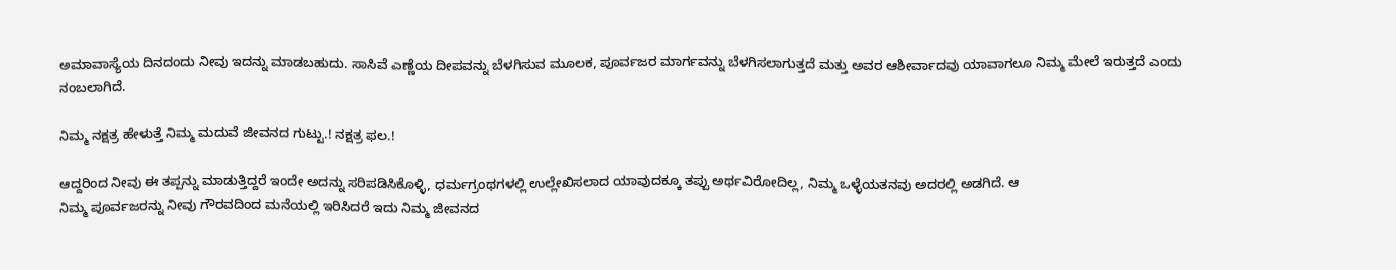ಅಮಾವಾಸ್ಯೆಯ ದಿನದಂದು ನೀವು ಇದನ್ನು ಮಾಡಬಹುದು. ಸಾಸಿವೆ ಎಣ್ಣೆಯ ದೀಪವನ್ನು ಬೆಳಗಿಸುವ ಮೂಲಕ, ಪೂರ್ವಜರ ಮಾರ್ಗವನ್ನು ಬೆಳಗಿಸಲಾಗುತ್ತದೆ ಮತ್ತು ಅವರ ಆಶೀರ್ವಾದವು ಯಾವಾಗಲೂ ನಿಮ್ಮ ಮೇಲೆ ಇರುತ್ತದೆ ಎಂದು ನಂಬಲಾಗಿದೆ.

ನಿಮ್ಮ ನಕ್ಷತ್ರ ಹೇಳುತ್ತೆ ನಿಮ್ಮ ಮದುವೆ ಜೀವನದ ಗುಟ್ಟು.! ನಕ್ಷತ್ರ ಫಲ.!

ಆದ್ದರಿಂದ ನೀವು ಈ ತಪ್ಪನ್ನು ಮಾಡುತ್ತಿದ್ದರೆ ಇಂದೇ ಅದನ್ನು ಸರಿಪಡಿಸಿಕೊಳ್ಳಿ, ಧರ್ಮಗ್ರಂಥಗಳಲ್ಲಿ ಉಲ್ಲೇಖಿಸಲಾದ ಯಾವುದಕ್ಕೂ ತಪ್ಪು ಅರ್ಥವಿರೋದಿಲ್ಲ, ನಿಮ್ಮ ಒಳ್ಳೆಯತನವು ಅದರಲ್ಲಿ ಅಡಗಿದೆ. ಆ
ನಿಮ್ಮ ಪೂರ್ವಜರನ್ನು ನೀವು ಗೌರವದಿಂದ ಮನೆಯಲ್ಲಿ ಇರಿಸಿದರೆ ಇದು ನಿಮ್ಮ ಜೀವನದ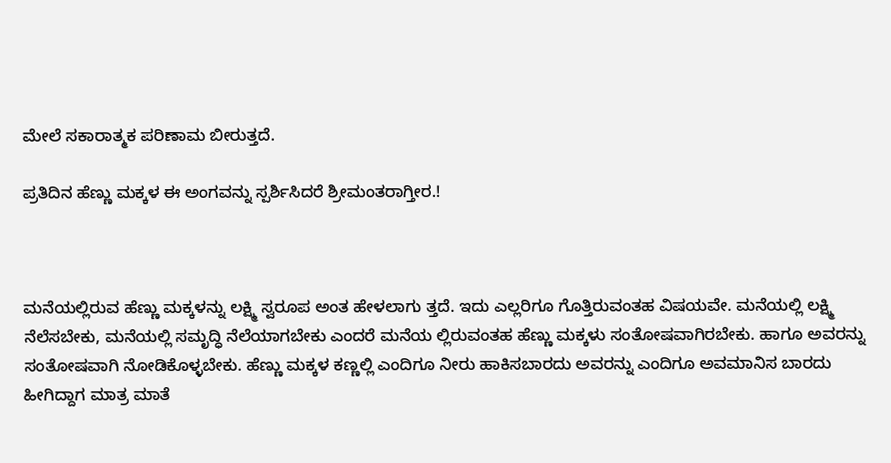ಮೇಲೆ ಸಕಾರಾತ್ಮಕ ಪರಿಣಾಮ ಬೀರುತ್ತದೆ.

ಪ್ರತಿದಿನ ಹೆಣ್ಣು ಮಕ್ಕಳ ಈ ಅಂಗವನ್ನು ಸ್ಪರ್ಶಿಸಿದರೆ ಶ್ರೀಮಂತರಾಗ್ತೀರ.!



ಮನೆಯಲ್ಲಿರುವ ಹೆಣ್ಣು ಮಕ್ಕಳನ್ನು ಲಕ್ಷ್ಮಿ ಸ್ವರೂಪ ಅಂತ ಹೇಳಲಾಗು ತ್ತದೆ. ಇದು ಎಲ್ಲರಿಗೂ ಗೊತ್ತಿರುವಂತಹ ವಿಷಯವೇ. ಮನೆಯಲ್ಲಿ ಲಕ್ಷ್ಮಿ ನೆಲೆಸಬೇಕು, ಮನೆಯಲ್ಲಿ ಸಮೃದ್ಧಿ ನೆಲೆಯಾಗಬೇಕು ಎಂದರೆ ಮನೆಯ ಲ್ಲಿರುವಂತಹ ಹೆಣ್ಣು ಮಕ್ಕಳು ಸಂತೋಷವಾಗಿರಬೇಕು. ಹಾಗೂ ಅವರನ್ನು ಸಂತೋಷವಾಗಿ ನೋಡಿಕೊಳ್ಳಬೇಕು. ಹೆಣ್ಣು ಮಕ್ಕಳ ಕಣ್ಣಲ್ಲಿ ಎಂದಿಗೂ ನೀರು ಹಾಕಿಸಬಾರದು ಅವರನ್ನು ಎಂದಿಗೂ ಅವಮಾನಿಸ ಬಾರದು ಹೀಗಿದ್ದಾಗ ಮಾತ್ರ ಮಾತೆ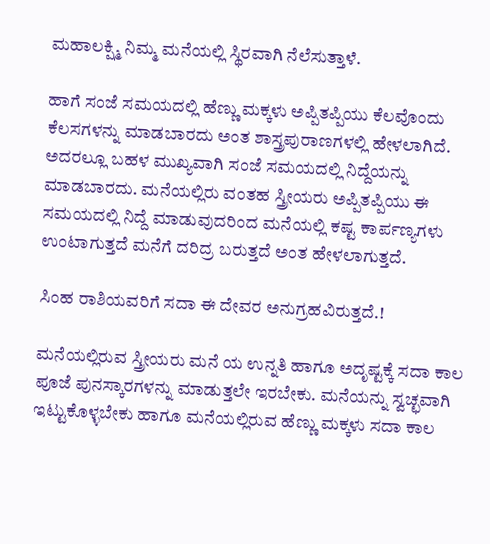ಮಹಾಲಕ್ಷ್ಮಿ ನಿಮ್ಮ ಮನೆಯಲ್ಲಿ ಸ್ಥಿರವಾಗಿ ನೆಲೆಸುತ್ತಾಳೆ.

ಹಾಗೆ ಸಂಜೆ ಸಮಯದಲ್ಲಿ ಹೆಣ್ಣು ಮಕ್ಕಳು ಅಪ್ಪಿತಪ್ಪಿಯು ಕೆಲವೊಂದು ಕೆಲಸಗಳನ್ನು ಮಾಡಬಾರದು ಅಂತ ಶಾಸ್ತ್ರಪುರಾಣಗಳಲ್ಲಿ ಹೇಳಲಾಗಿದೆ. ಅದರಲ್ಲೂ ಬಹಳ ಮುಖ್ಯವಾಗಿ ಸಂಜೆ ಸಮಯದಲ್ಲಿ ನಿದ್ದೆಯನ್ನು ಮಾಡಬಾರದು. ಮನೆಯಲ್ಲಿರು ವಂತಹ ಸ್ತ್ರೀಯರು ಅಪ್ಪಿತಪ್ಪಿಯು ಈ ಸಮಯದಲ್ಲಿ ನಿದ್ದೆ ಮಾಡುವುದರಿಂದ ಮನೆಯಲ್ಲಿ ಕಷ್ಟ ಕಾರ್ಪಣ್ಯಗಳು ಉಂಟಾಗುತ್ತದೆ ಮನೆಗೆ ದರಿದ್ರ ಬರುತ್ತದೆ ಅಂತ ಹೇಳಲಾಗುತ್ತದೆ.

ಸಿಂಹ ರಾಶಿಯವರಿಗೆ ಸದಾ ಈ ದೇವರ ಅನುಗ್ರಹವಿರುತ್ತದೆ.!

ಮನೆಯಲ್ಲಿರುವ ಸ್ತ್ರೀಯರು ಮನೆ ಯ ಉನ್ನತಿ ಹಾಗೂ ಅದೃಷ್ಟಕ್ಕೆ ಸದಾ ಕಾಲ ಪೂಜೆ ಪುನಸ್ಕಾರಗಳನ್ನು ಮಾಡುತ್ತಲೇ ಇರಬೇಕು. ಮನೆಯನ್ನು ಸ್ವಚ್ಛವಾಗಿ ಇಟ್ಟುಕೊಳ್ಳಬೇಕು ಹಾಗೂ ಮನೆಯಲ್ಲಿರುವ ಹೆಣ್ಣು ಮಕ್ಕಳು ಸದಾ ಕಾಲ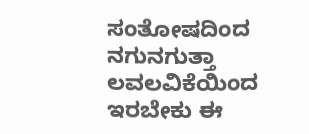ಸಂತೋಷದಿಂದ ನಗುನಗುತ್ತಾ ಲವಲವಿಕೆಯಿಂದ ಇರಬೇಕು ಈ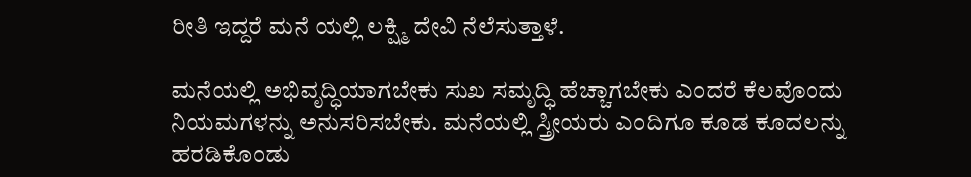ರೀತಿ ಇದ್ದರೆ ಮನೆ ಯಲ್ಲಿ ಲಕ್ಷ್ಮಿ ದೇವಿ ನೆಲೆಸುತ್ತಾಳೆ.

ಮನೆಯಲ್ಲಿ ಅಭಿವೃದ್ಧಿಯಾಗಬೇಕು ಸುಖ ಸಮೃದ್ಧಿ ಹೆಚ್ಚಾಗಬೇಕು ಎಂದರೆ ಕೆಲವೊಂದು ನಿಯಮಗಳನ್ನು ಅನುಸರಿಸಬೇಕು. ಮನೆಯಲ್ಲಿ ಸ್ತ್ರೀಯರು ಎಂದಿಗೂ ಕೂಡ ಕೂದಲನ್ನು ಹರಡಿಕೊಂಡು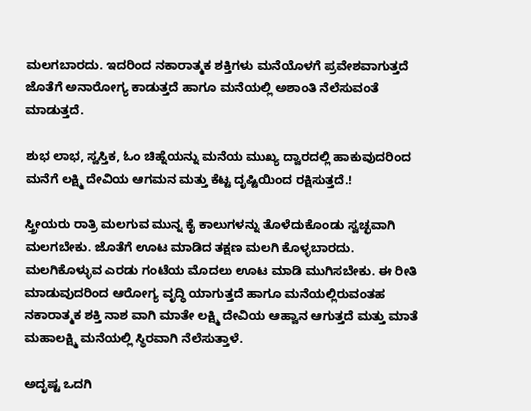ಮಲಗಬಾರದು. ಇದರಿಂದ ನಕಾರಾತ್ಮಕ ಶಕ್ತಿಗಳು ಮನೆಯೊಳಗೆ ಪ್ರವೇಶವಾಗುತ್ತದೆ ಜೊತೆಗೆ ಅನಾರೋಗ್ಯ ಕಾಡುತ್ತದೆ ಹಾಗೂ ಮನೆಯಲ್ಲಿ ಅಶಾಂತಿ ನೆಲೆಸುವಂತೆ ಮಾಡುತ್ತದೆ.

ಶುಭ ಲಾಭ, ಸ್ವಸ್ತಿಕ, ಓಂ ಚಿಹ್ನೆಯನ್ನು ಮನೆಯ ಮುಖ್ಯ ದ್ವಾರದಲ್ಲಿ ಹಾಕುವುದರಿಂದ ಮನೆಗೆ ಲಕ್ಷ್ಮಿ ದೇವಿಯ ಆಗಮನ ಮತ್ತು ಕೆಟ್ಟ ದೃಷ್ಟಿಯಿಂದ ರಕ್ಷಿಸುತ್ತದೆ.!

ಸ್ತ್ರೀಯರು ರಾತ್ರಿ ಮಲಗುವ ಮುನ್ನ ಕೈ ಕಾಲುಗಳನ್ನು ತೊಳೆದುಕೊಂಡು ಸ್ವಚ್ಛವಾಗಿ ಮಲಗಬೇಕು. ಜೊತೆಗೆ ಊಟ ಮಾಡಿದ ತಕ್ಷಣ ಮಲಗಿ ಕೊಳ್ಳಬಾರದು. ಮಲಗಿಕೊಳ್ಳುವ ಎರಡು ಗಂಟೆಯ ಮೊದಲು ಊಟ ಮಾಡಿ ಮುಗಿಸಬೇಕು. ಈ ರೀತಿ ಮಾಡುವುದರಿಂದ ಆರೋಗ್ಯ ವೃದ್ಧಿ ಯಾಗುತ್ತದೆ ಹಾಗೂ ಮನೆಯಲ್ಲಿರುವಂತಹ ನಕಾರಾತ್ಮಕ ಶಕ್ತಿ ನಾಶ ವಾಗಿ ಮಾತೇ ಲಕ್ಷ್ಮಿ ದೇವಿಯ ಆಹ್ವಾನ ಆಗುತ್ತದೆ ಮತ್ತು ಮಾತೆ ಮಹಾಲಕ್ಷ್ಮಿ ಮನೆಯಲ್ಲಿ ಸ್ಥಿರವಾಗಿ ನೆಲೆಸುತ್ತಾಳೆ.

ಅದೃಷ್ಟ ಒದಗಿ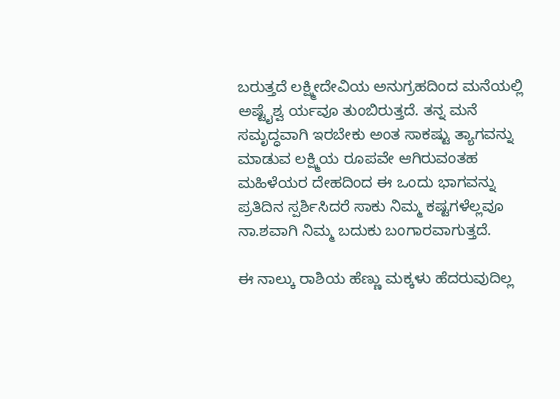ಬರುತ್ತದೆ ಲಕ್ಷ್ಮೀದೇವಿಯ ಅನುಗ್ರಹದಿಂದ ಮನೆಯಲ್ಲಿ ಅಷ್ಟೈಶ್ವ ರ್ಯವೂ ತುಂಬಿರುತ್ತದೆ. ತನ್ನ ಮನೆ ಸಮೃದ್ಧವಾಗಿ ಇರಬೇಕು ಅಂತ ಸಾಕಷ್ಟು ತ್ಯಾಗವನ್ನು ಮಾಡುವ ಲಕ್ಷ್ಮಿಯ ರೂಪವೇ ಆಗಿರುವಂತಹ ಮಹಿಳೆಯರ ದೇಹದಿಂದ ಈ ಒಂದು ಭಾಗವನ್ನು ಪ್ರತಿದಿನ ಸ್ಪರ್ಶಿಸಿದರೆ ಸಾಕು ನಿಮ್ಮ ಕಷ್ಟಗಳೆಲ್ಲವೂ ನಾ.ಶವಾಗಿ ನಿಮ್ಮ ಬದುಕು ಬಂಗಾರವಾಗುತ್ತದೆ.

ಈ ನಾಲ್ಕು ರಾಶಿಯ ಹೆಣ್ಣು ಮಕ್ಕಳು ಹೆದರುವುದಿಲ್ಲ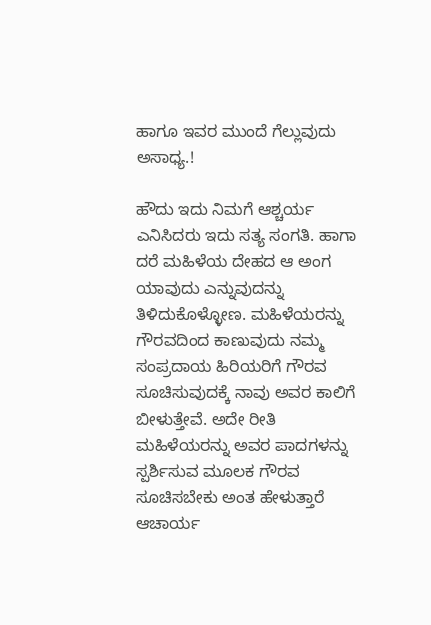ಹಾಗೂ ಇವರ ಮುಂದೆ ಗೆಲ್ಲುವುದು ಅಸಾಧ್ಯ.!

ಹೌದು ಇದು ನಿಮಗೆ ಆಶ್ಚರ್ಯ ಎನಿಸಿದರು ಇದು ಸತ್ಯ ಸಂಗತಿ. ಹಾಗಾ ದರೆ ಮಹಿಳೆಯ ದೇಹದ ಆ ಅಂಗ ಯಾವುದು ಎನ್ನುವುದನ್ನು ತಿಳಿದುಕೊಳ್ಳೋಣ. ಮಹಿಳೆಯರನ್ನು ಗೌರವದಿಂದ ಕಾಣುವುದು ನಮ್ಮ ಸಂಪ್ರದಾಯ ಹಿರಿಯರಿಗೆ ಗೌರವ ಸೂಚಿಸುವುದಕ್ಕೆ ನಾವು ಅವರ ಕಾಲಿಗೆ ಬೀಳುತ್ತೇವೆ. ಅದೇ ರೀತಿ ಮಹಿಳೆಯರನ್ನು ಅವರ ಪಾದಗಳನ್ನು ಸ್ಪರ್ಶಿಸುವ ಮೂಲಕ ಗೌರವ ಸೂಚಿಸಬೇಕು ಅಂತ ಹೇಳುತ್ತಾರೆ ಆಚಾರ್ಯ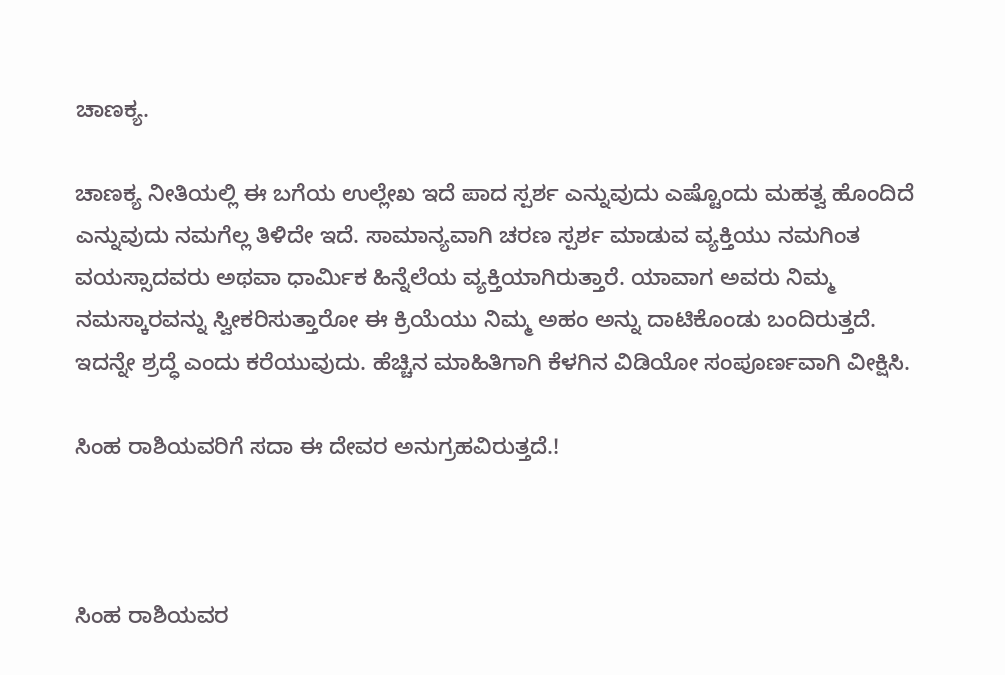ಚಾಣಕ್ಯ.

ಚಾಣಕ್ಯ ನೀತಿಯಲ್ಲಿ ಈ ಬಗೆಯ ಉಲ್ಲೇಖ ಇದೆ ಪಾದ ಸ್ಪರ್ಶ ಎನ್ನುವುದು ಎಷ್ಟೊಂದು ಮಹತ್ವ ಹೊಂದಿದೆ ಎನ್ನುವುದು ನಮಗೆಲ್ಲ ತಿಳಿದೇ ಇದೆ. ಸಾಮಾನ್ಯವಾಗಿ ಚರಣ ಸ್ಪರ್ಶ ಮಾಡುವ ವ್ಯಕ್ತಿಯು ನಮಗಿಂತ ವಯಸ್ಸಾದವರು ಅಥವಾ ಧಾರ್ಮಿಕ ಹಿನ್ನೆಲೆಯ ವ್ಯಕ್ತಿಯಾಗಿರುತ್ತಾರೆ. ಯಾವಾಗ ಅವರು ನಿಮ್ಮ ನಮಸ್ಕಾರವನ್ನು ಸ್ವೀಕರಿಸುತ್ತಾರೋ ಈ ಕ್ರಿಯೆಯು ನಿಮ್ಮ ಅಹಂ ಅನ್ನು ದಾಟಿಕೊಂಡು ಬಂದಿರುತ್ತದೆ. ಇದನ್ನೇ ಶ್ರದ್ಧೆ ಎಂದು ಕರೆಯುವುದು. ಹೆಚ್ಚಿನ ಮಾಹಿತಿಗಾಗಿ ಕೆಳಗಿನ ವಿಡಿಯೋ ಸಂಪೂರ್ಣವಾಗಿ ವೀಕ್ಷಿಸಿ.

ಸಿಂಹ ರಾಶಿಯವರಿಗೆ ಸದಾ ಈ ದೇವರ ಅನುಗ್ರಹವಿರುತ್ತದೆ.!



ಸಿಂಹ ರಾಶಿಯವರ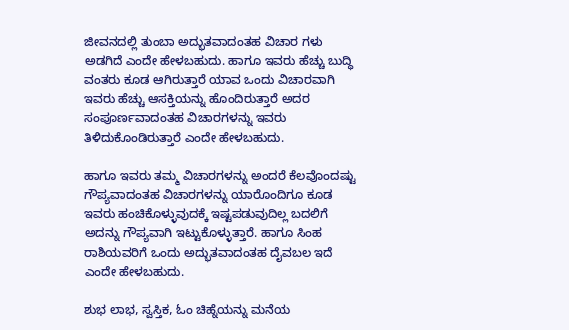ಜೀವನದಲ್ಲಿ ತುಂಬಾ ಅದ್ಭುತವಾದಂತಹ ವಿಚಾರ ಗಳು ಅಡಗಿದೆ ಎಂದೇ ಹೇಳಬಹುದು. ಹಾಗೂ ಇವರು ಹೆಚ್ಚು ಬುದ್ಧಿ ವಂತರು ಕೂಡ ಆಗಿರುತ್ತಾರೆ ಯಾವ ಒಂದು ವಿಚಾರವಾಗಿ ಇವರು ಹೆಚ್ಚು ಆಸಕ್ತಿಯನ್ನು ಹೊಂದಿರುತ್ತಾರೆ ಅದರ ಸಂಪೂರ್ಣವಾದಂತಹ ವಿಚಾರಗಳನ್ನು ಇವರು ತಿಳಿದುಕೊಂಡಿರುತ್ತಾರೆ ಎಂದೇ ಹೇಳಬಹುದು.

ಹಾಗೂ ಇವರು ತಮ್ಮ ವಿಚಾರಗಳನ್ನು ಅಂದರೆ ಕೆಲವೊಂದಷ್ಟು ಗೌಪ್ಯವಾದಂತಹ ವಿಚಾರಗಳನ್ನು ಯಾರೊಂದಿಗೂ ಕೂಡ ಇವರು ಹಂಚಿಕೊಳ್ಳುವುದಕ್ಕೆ ಇಷ್ಟಪಡುವುದಿಲ್ಲ ಬದಲಿಗೆ ಅದನ್ನು ಗೌಪ್ಯವಾಗಿ ಇಟ್ಟುಕೊಳ್ಳುತ್ತಾರೆ. ಹಾಗೂ ಸಿಂಹ ರಾಶಿಯವರಿಗೆ ಒಂದು ಅದ್ಭುತವಾದಂತಹ ದೈವಬಲ ಇದೆ ಎಂದೇ ಹೇಳಬಹುದು.

ಶುಭ ಲಾಭ, ಸ್ವಸ್ತಿಕ, ಓಂ ಚಿಹ್ನೆಯನ್ನು ಮನೆಯ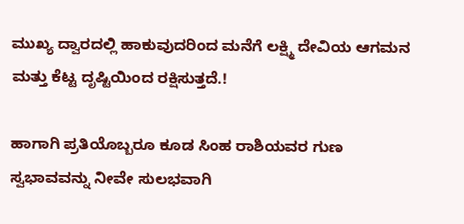ಮುಖ್ಯ ದ್ವಾರದಲ್ಲಿ ಹಾಕುವುದರಿಂದ ಮನೆಗೆ ಲಕ್ಷ್ಮಿ ದೇವಿಯ ಆಗಮನ ಮತ್ತು ಕೆಟ್ಟ ದೃಷ್ಟಿಯಿಂದ ರಕ್ಷಿಸುತ್ತದೆ.!

ಹಾಗಾಗಿ ಪ್ರತಿಯೊಬ್ಬರೂ ಕೂಡ ಸಿಂಹ ರಾಶಿಯವರ ಗುಣ ಸ್ವಭಾವವನ್ನು ನೀವೇ ಸುಲಭವಾಗಿ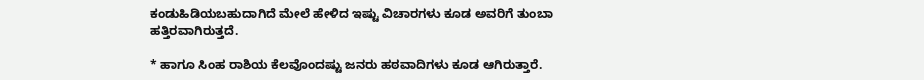ಕಂಡುಹಿಡಿಯಬಹುದಾಗಿದೆ ಮೇಲೆ ಹೇಳಿದ ಇಷ್ಟು ವಿಚಾರಗಳು ಕೂಡ ಅವರಿಗೆ ತುಂಬಾ ಹತ್ತಿರವಾಗಿರುತ್ತದೆ.

* ಹಾಗೂ ಸಿಂಹ ರಾಶಿಯ ಕೆಲವೊಂದಷ್ಟು ಜನರು ಹಠವಾದಿಗಳು ಕೂಡ ಆಗಿರುತ್ತಾರೆ.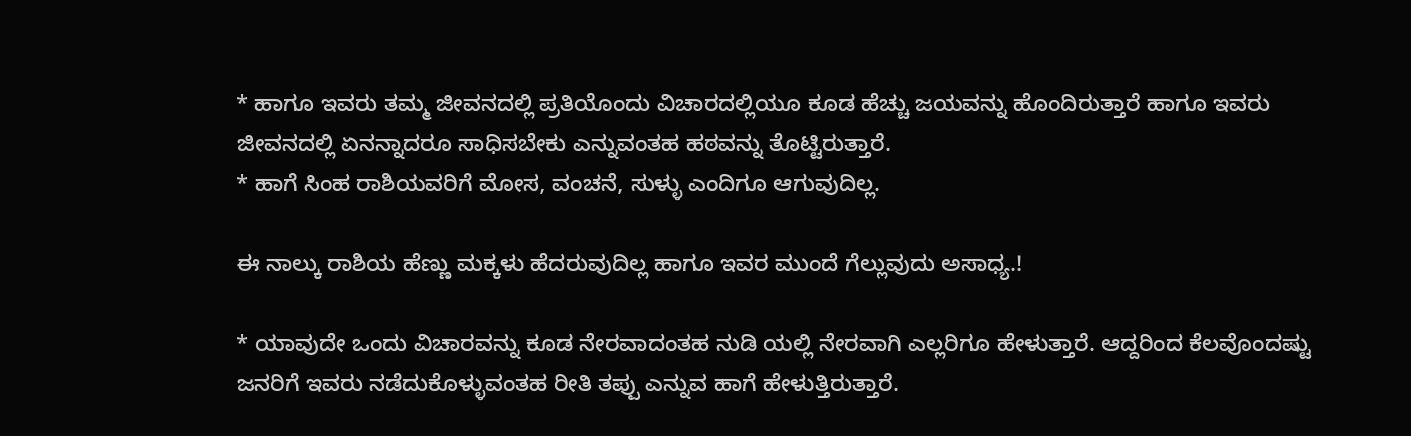* ಹಾಗೂ ಇವರು ತಮ್ಮ ಜೀವನದಲ್ಲಿ ಪ್ರತಿಯೊಂದು ವಿಚಾರದಲ್ಲಿಯೂ ಕೂಡ ಹೆಚ್ಚು ಜಯವನ್ನು ಹೊಂದಿರುತ್ತಾರೆ ಹಾಗೂ ಇವರು ಜೀವನದಲ್ಲಿ ಏನನ್ನಾದರೂ ಸಾಧಿಸಬೇಕು ಎನ್ನುವಂತಹ ಹಠವನ್ನು ತೊಟ್ಟಿರುತ್ತಾರೆ.
* ಹಾಗೆ ಸಿಂಹ ರಾಶಿಯವರಿಗೆ ಮೋಸ, ವಂಚನೆ, ಸುಳ್ಳು ಎಂದಿಗೂ ಆಗುವುದಿಲ್ಲ.

ಈ ನಾಲ್ಕು ರಾಶಿಯ ಹೆಣ್ಣು ಮಕ್ಕಳು ಹೆದರುವುದಿಲ್ಲ ಹಾಗೂ ಇವರ ಮುಂದೆ ಗೆಲ್ಲುವುದು ಅಸಾಧ್ಯ.!

* ಯಾವುದೇ ಒಂದು ವಿಚಾರವನ್ನು ಕೂಡ ನೇರವಾದಂತಹ ನುಡಿ ಯಲ್ಲಿ ನೇರವಾಗಿ ಎಲ್ಲರಿಗೂ ಹೇಳುತ್ತಾರೆ. ಆದ್ದರಿಂದ ಕೆಲವೊಂದಷ್ಟು ಜನರಿಗೆ ಇವರು ನಡೆದುಕೊಳ್ಳುವಂತಹ ರೀತಿ ತಪ್ಪು ಎನ್ನುವ ಹಾಗೆ ಹೇಳುತ್ತಿರುತ್ತಾರೆ.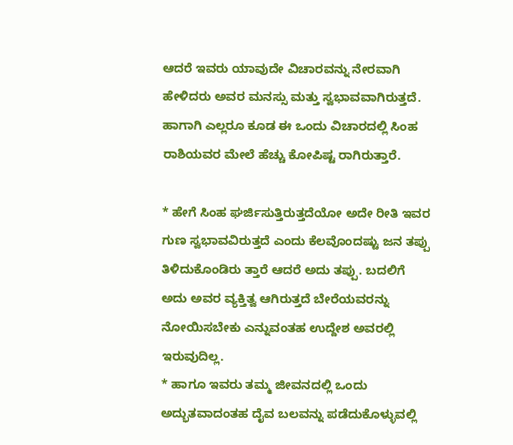ಆದರೆ ಇವರು ಯಾವುದೇ ವಿಚಾರವನ್ನು ನೇರವಾಗಿ ಹೇಳಿದರು ಅವರ ಮನಸ್ಸು ಮತ್ತು ಸ್ವಭಾವವಾಗಿರುತ್ತದೆ. ಹಾಗಾಗಿ ಎಲ್ಲರೂ ಕೂಡ ಈ ಒಂದು ವಿಚಾರದಲ್ಲಿ ಸಿಂಹ ರಾಶಿಯವರ ಮೇಲೆ ಹೆಚ್ಚು ಕೋಪಿಷ್ಟ ರಾಗಿರುತ್ತಾರೆ.

* ಹೇಗೆ ಸಿಂಹ ಘರ್ಜಿಸುತ್ತಿರುತ್ತದೆಯೋ ಅದೇ ರೀತಿ ಇವರ ಗುಣ ಸ್ವಭಾವವಿರುತ್ತದೆ ಎಂದು ಕೆಲವೊಂದಷ್ಟು ಜನ ತಪ್ಪು ತಿಳಿದುಕೊಂಡಿರು ತ್ತಾರೆ ಆದರೆ ಅದು ತಪ್ಪು. ಬದಲಿಗೆ ಅದು ಅವರ ವ್ಯಕ್ತಿತ್ವ ಆಗಿರುತ್ತದೆ ಬೇರೆಯವರನ್ನು ನೋಯಿಸಬೇಕು ಎನ್ನುವಂತಹ ಉದ್ದೇಶ ಅವರಲ್ಲಿ ಇರುವುದಿಲ್ಲ.
* ಹಾಗೂ ಇವರು ತಮ್ಮ ಜೀವನದಲ್ಲಿ ಒಂದು ಅದ್ಭುತವಾದಂತಹ ದೈವ ಬಲವನ್ನು ಪಡೆದುಕೊಳ್ಳುವಲ್ಲಿ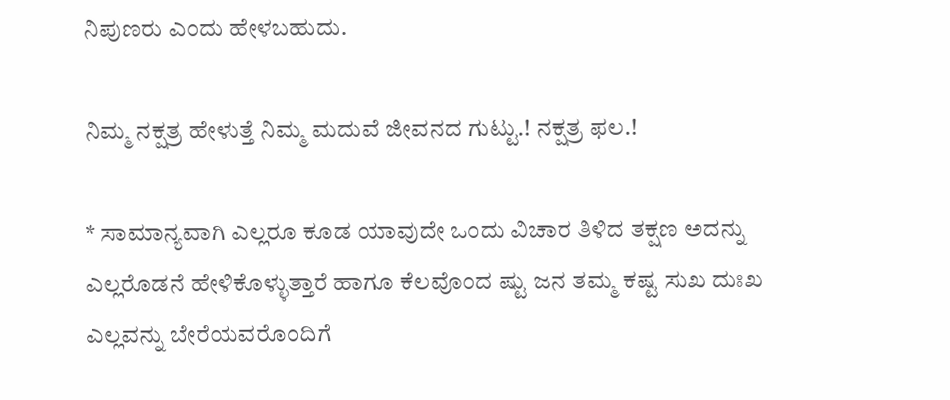ನಿಪುಣರು ಎಂದು ಹೇಳಬಹುದು.

ನಿಮ್ಮ ನಕ್ಷತ್ರ ಹೇಳುತ್ತೆ ನಿಮ್ಮ ಮದುವೆ ಜೀವನದ ಗುಟ್ಟು.! ನಕ್ಷತ್ರ ಫಲ.!

* ಸಾಮಾನ್ಯವಾಗಿ ಎಲ್ಲರೂ ಕೂಡ ಯಾವುದೇ ಒಂದು ವಿಚಾರ ತಿಳಿದ ತಕ್ಷಣ ಅದನ್ನು ಎಲ್ಲರೊಡನೆ ಹೇಳಿಕೊಳ್ಳುತ್ತಾರೆ ಹಾಗೂ ಕೆಲವೊಂದ ಷ್ಟು ಜನ ತಮ್ಮ ಕಷ್ಟ ಸುಖ ದುಃಖ ಎಲ್ಲವನ್ನು ಬೇರೆಯವರೊಂದಿಗೆ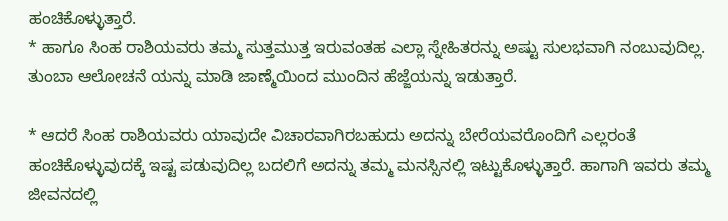ಹಂಚಿಕೊಳ್ಳುತ್ತಾರೆ.
* ಹಾಗೂ ಸಿಂಹ ರಾಶಿಯವರು ತಮ್ಮ ಸುತ್ತಮುತ್ತ ಇರುವಂತಹ ಎಲ್ಲಾ ಸ್ನೇಹಿತರನ್ನು ಅಷ್ಟು ಸುಲಭವಾಗಿ ನಂಬುವುದಿಲ್ಲ. ತುಂಬಾ ಆಲೋಚನೆ ಯನ್ನು ಮಾಡಿ ಜಾಣ್ಮೆಯಿಂದ ಮುಂದಿನ ಹೆಜ್ಜೆಯನ್ನು ಇಡುತ್ತಾರೆ.

* ಆದರೆ ಸಿಂಹ ರಾಶಿಯವರು ಯಾವುದೇ ವಿಚಾರವಾಗಿರಬಹುದು ಅದನ್ನು ಬೇರೆಯವರೊಂದಿಗೆ ಎಲ್ಲರಂತೆ ಹಂಚಿಕೊಳ್ಳುವುದಕ್ಕೆ ಇಷ್ಟ ಪಡುವುದಿಲ್ಲ ಬದಲಿಗೆ ಅದನ್ನು ತಮ್ಮ ಮನಸ್ಸಿನಲ್ಲಿ ಇಟ್ಟುಕೊಳ್ಳುತ್ತಾರೆ. ಹಾಗಾಗಿ ಇವರು ತಮ್ಮ ಜೀವನದಲ್ಲಿ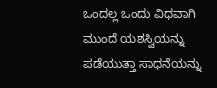ಒಂದಲ್ಲ ಒಂದು ವಿಧವಾಗಿ ಮುಂದೆ ಯಶಸ್ವಿಯನ್ನು ಪಡೆಯುತ್ತಾ ಸಾಧನೆಯನ್ನು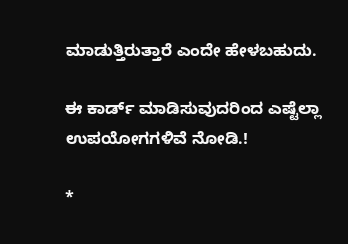ಮಾಡುತ್ತಿರುತ್ತಾರೆ ಎಂದೇ ಹೇಳಬಹುದು.

ಈ ಕಾರ್ಡ್ ಮಾಡಿಸುವುದರಿಂದ ಎಷ್ಟೆಲ್ಲಾ ಉಪಯೋಗಗಳಿವೆ ನೋಡಿ.!

*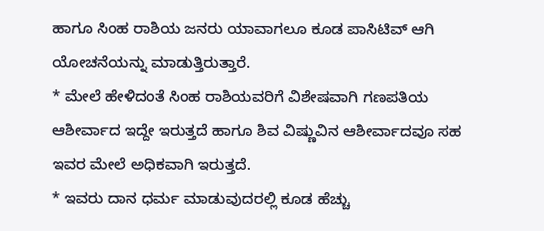ಹಾಗೂ ಸಿಂಹ ರಾಶಿಯ ಜನರು ಯಾವಾಗಲೂ ಕೂಡ ಪಾಸಿಟಿವ್ ಆಗಿ ಯೋಚನೆಯನ್ನು ಮಾಡುತ್ತಿರುತ್ತಾರೆ.
* ಮೇಲೆ ಹೇಳಿದಂತೆ ಸಿಂಹ ರಾಶಿಯವರಿಗೆ ವಿಶೇಷವಾಗಿ ಗಣಪತಿಯ ಆಶೀರ್ವಾದ ಇದ್ದೇ ಇರುತ್ತದೆ ಹಾಗೂ ಶಿವ ವಿಷ್ಣುವಿನ ಆಶೀರ್ವಾದವೂ ಸಹ ಇವರ ಮೇಲೆ ಅಧಿಕವಾಗಿ ಇರುತ್ತದೆ.
* ಇವರು ದಾನ ಧರ್ಮ ಮಾಡುವುದರಲ್ಲಿ ಕೂಡ ಹೆಚ್ಚು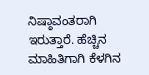ನಿಷ್ಠಾವಂತರಾಗಿ ಇರುತ್ತಾರೆ. ಹೆಚ್ಚಿನ ಮಾಹಿತಿಗಾಗಿ ಕೆಳಗಿನ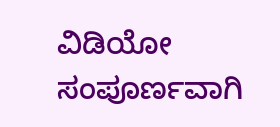ವಿಡಿಯೋ ಸಂಪೂರ್ಣವಾಗಿ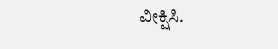ವೀಕ್ಷಿಸಿ.